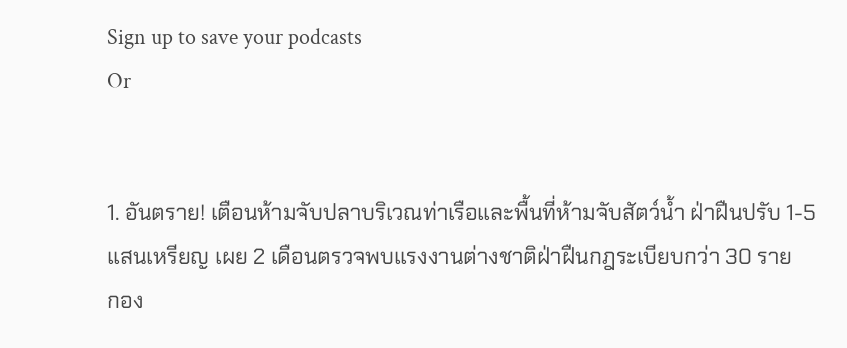Sign up to save your podcasts
Or


1. อันตราย! เตือนห้ามจับปลาบริเวณท่าเรือและพื้นที่ห้ามจับสัตว์น้ำ ฝ่าฝืนปรับ 1-5 แสนเหรียญ เผย 2 เดือนตรวจพบแรงงานต่างชาติฝ่าฝืนกฎระเบียบกว่า 30 ราย
กอง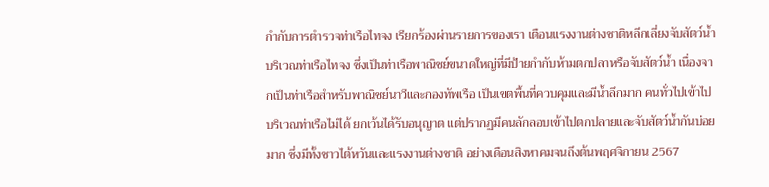กำกับการตำรวจท่าเรือไทจง เรียกร้องผ่านรายการของเรา เตือนแรงงานต่างชาติหลีกเลี่ยงจับสัตว์น้ำบริเวณท่าเรือไทจง ซึ่งเป็นท่าเรือพาณิชย์ขนาดใหญ่ที่มีป้ายกำกับห้ามตกปลาหรือจับสัตว์น้ำ เนื่องจากเป็นท่าเรือสำหรับพาณิชย์นาวีและกองทัพเรือ เป็นเขตพื้นที่ควบคุมและมีน้ำลึกมาก คนทั่วไปเข้าไปบริเวณท่าเรือไม่ได้ ยกเว้นได้รับอนุญาต แต่ปรากฏมีคนลักลอบเข้าไปตกปลายและจับสัตว์น้ำกันบ่อยมาก ซึ่งมีทั้งชาวไต้หวันและแรงงานต่างชาติ อย่างเดือนสิงหาคมจนถึงต้นพฤศจิกายน 2567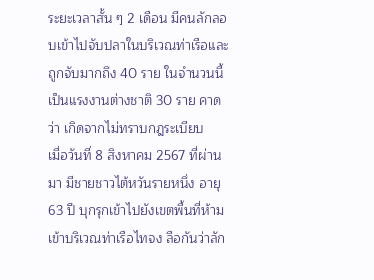ระยะเวลาสั้น ๆ 2 เดือน มีคนลักลอบเข้าไปจับปลาในบริเวณท่าเรือและถูกจับมากถึง 40 ราย ในจำนวนนี้เป็นแรงงานต่างชาติ 30 ราย คาดว่า เกิดจากไม่ทราบกฎระเบียบ
เมื่อวันที่ 8 สิงหาคม 2567 ที่ผ่านมา มีชายชาวไต้หวันรายหนึ่ง อายุ 63 ปี บุกรุกเข้าไปยังเขตพื้นที่ห้ามเข้าบริเวณท่าเรือไทจง ลือกันว่าลัก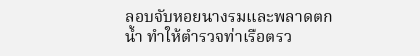ลอบจับหอยนางรมและพลาดตกน้ำ ทำให้ตำรวจท่าเรือตรว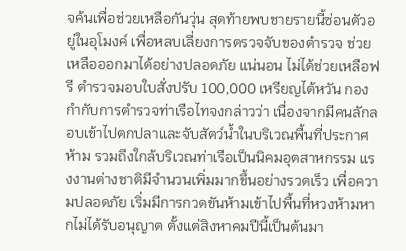จค้นเพื่อช่วยเหลือกันวุ่น สุดท้ายพบชายรายนี้ซ่อนตัวอยู่ในอุโมงค์ เพื่อหลบเลี่ยงการตรวจจับของตำรวจ ช่วยเหลือออกมาได้อย่างปลอดภัย แน่นอน ไม่ได้ช่วยเหลือฟรี ตำรวจมอบใบสั่งปรับ 100,000 เหรียญไต้หวัน กองกำกับการตำรวจท่าเรือไทจงกล่าวว่า เนื่องจากมีคนลักลอบเข้าไปตกปลาและจับสัตว์น้ำในบริเวณพื้นที่ประกาศห้าม รวมถึงใกล้บริเวณท่าเรือเป็นนิคมอุตสาหกรรม แรงงานต่างชาติมีจำนวนเพิ่มมากขึ้นอย่างรวดเร็ว เพื่อความปลอดภัย เริ่มมีการกวดขันห้ามเข้าไปพื้นที่หวงห้ามหากไม่ได้รับอนุญาต ตั้งแต่สิงหาคมปีนี้เป็นต้นมา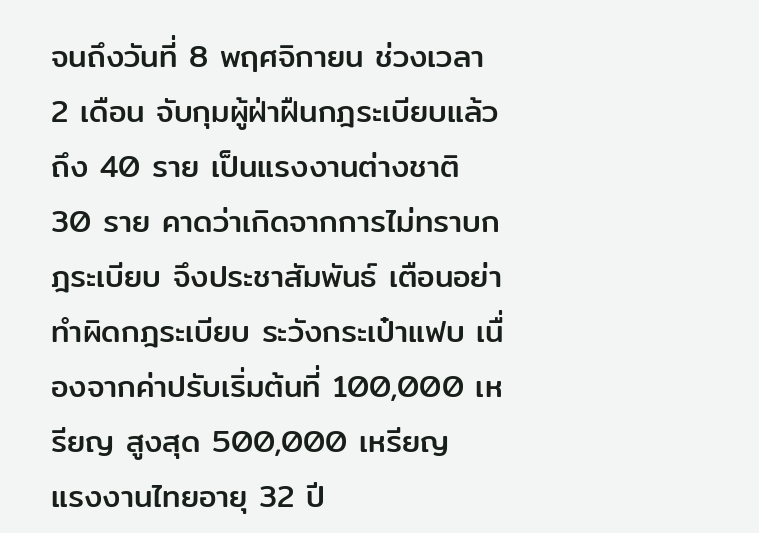จนถึงวันที่ 8 พฤศจิกายน ช่วงเวลา 2 เดือน จับกุมผู้ฝ่าฝืนกฎระเบียบแล้วถึง 40 ราย เป็นแรงงานต่างชาติ 30 ราย คาดว่าเกิดจากการไม่ทราบกฎระเบียบ จึงประชาสัมพันธ์ เตือนอย่าทำผิดกฎระเบียบ ระวังกระเป๋าแฟบ เนื่องจากค่าปรับเริ่มต้นที่ 100,000 เหรียญ สูงสุด 500,000 เหรียญ
แรงงานไทยอายุ 32 ปี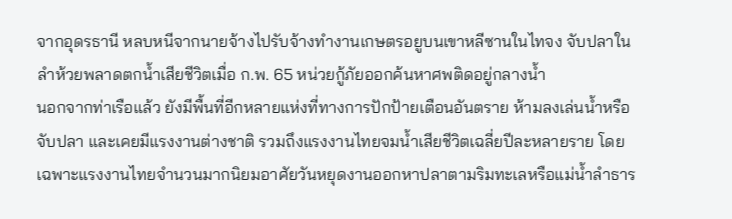จากอุดรธานี หลบหนีจากนายจ้างไปรับจ้างทำงานเกษตรอยูบนเขาหลีซานในไทจง จับปลาในลำห้วยพลาดตกน้ำเสียชีวิตเมื่อ ก.พ. 65 หน่วยกู้ภัยออกค้นหาศพติดอยู่กลางน้ำ
นอกจากท่าเรือแล้ว ยังมีพื้นที่อีกหลายแห่งที่ทางการปักป้ายเตือนอันตราย ห้ามลงเล่นน้ำหรือจับปลา และเคยมีแรงงานต่างชาติ รวมถึงแรงงานไทยจมน้ำเสียชีวิตเฉลี่ยปีละหลายราย โดยเฉพาะแรงงานไทยจำนวนมากนิยมอาศัยวันหยุดงานออกหาปลาตามริมทะเลหรือแม่น้ำลำธาร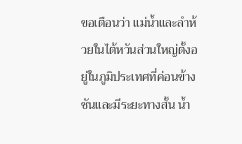ขอเตือนว่า แม่น้ำและลำห้วยในไต้หวันส่วนใหญ่ตั้งอยู่ในภูมิประเทศที่ค่อนข้างชันและมีระยะทางสั้น น้ำ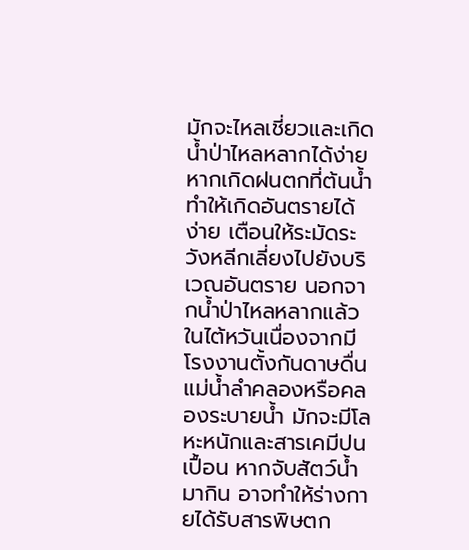มักจะไหลเชี่ยวและเกิดน้ำป่าไหลหลากได้ง่าย หากเกิดฝนตกที่ต้นน้ำ ทำให้เกิดอันตรายได้ง่าย เตือนให้ระมัดระวังหลีกเลี่ยงไปยังบริเวณอันตราย นอกจากน้ำป่าไหลหลากแล้ว ในไต้หวันเนื่องจากมีโรงงานตั้งกันดาษดื่น แม่น้ำลำคลองหรือคลองระบายน้ำ มักจะมีโลหะหนักและสารเคมีปนเปื้อน หากจับสัตว์น้ำมากิน อาจทำให้ร่างกายได้รับสารพิษตก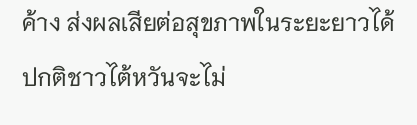ค้าง ส่งผลเสียต่อสุขภาพในระยะยาวได้ ปกติชาวไต้หวันจะไม่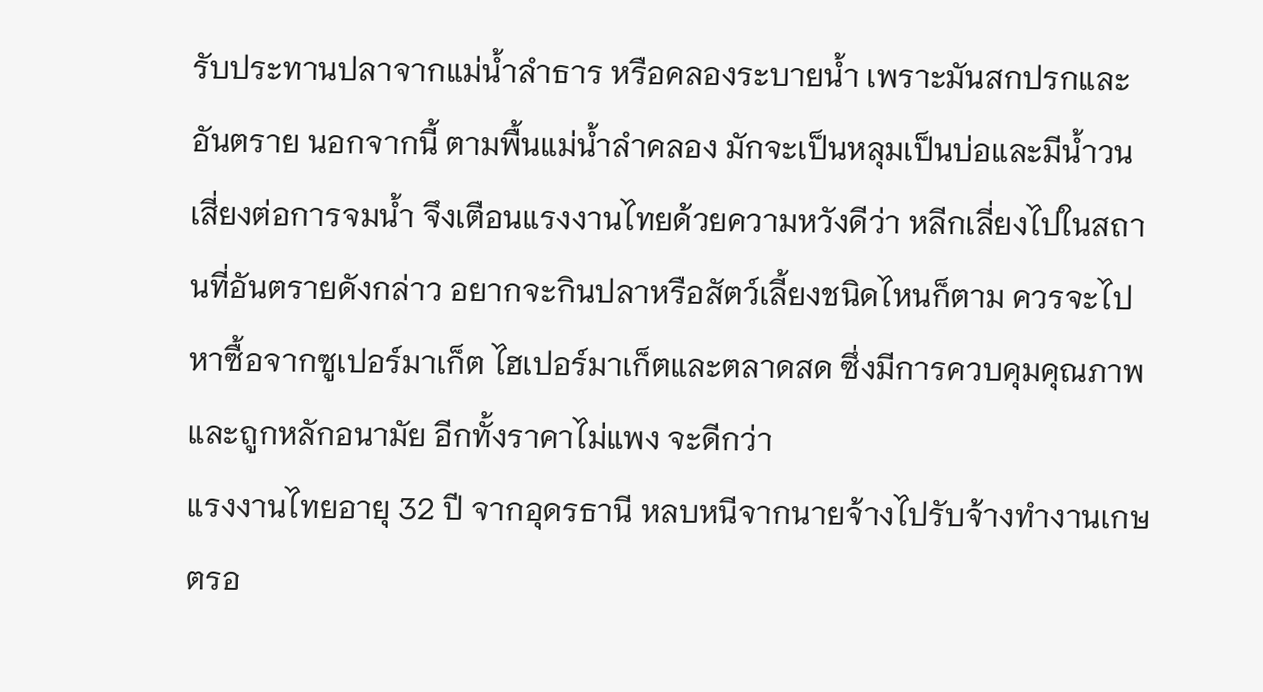รับประทานปลาจากแม่น้ำลำธาร หรือคลองระบายน้ำ เพราะมันสกปรกและอันตราย นอกจากนี้ ตามพื้นแม่น้ำลำคลอง มักจะเป็นหลุมเป็นบ่อและมีน้ำวน เสี่ยงต่อการจมน้ำ จึงเตือนแรงงานไทยด้วยความหวังดีว่า หลีกเลี่ยงไปในสถานที่อันตรายดังกล่าว อยากจะกินปลาหรือสัตว์เลี้ยงชนิดไหนก็ตาม ควรจะไปหาซื้อจากซูเปอร์มาเก็ต ไฮเปอร์มาเก็ตและตลาดสด ซึ่งมีการควบคุมคุณภาพและถูกหลักอนามัย อีกทั้งราคาไม่แพง จะดีกว่า
แรงงานไทยอายุ 32 ปี จากอุดรธานี หลบหนีจากนายจ้างไปรับจ้างทำงานเกษตรอ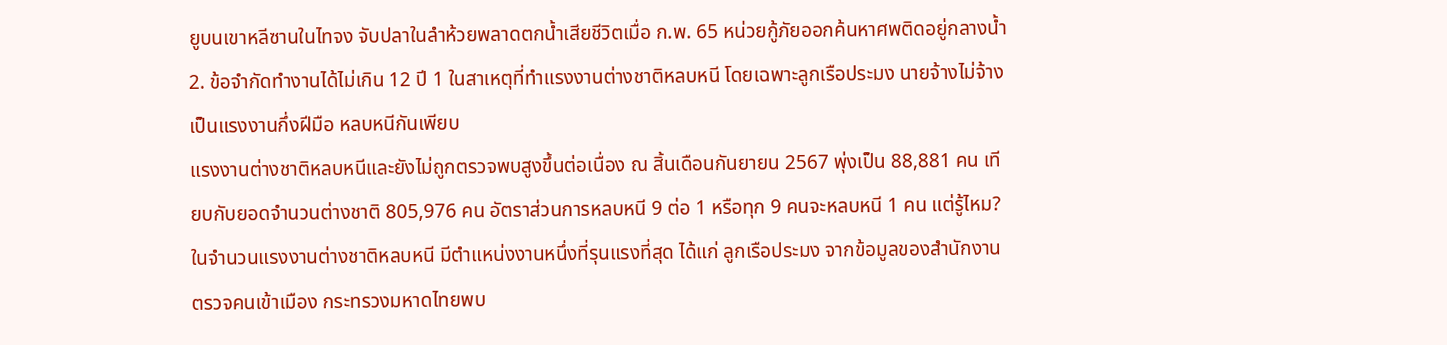ยูบนเขาหลีซานในไทจง จับปลาในลำห้วยพลาดตกน้ำเสียชีวิตเมื่อ ก.พ. 65 หน่วยกู้ภัยออกค้นหาศพติดอยู่กลางน้ำ
2. ข้อจำกัดทำงานได้ไม่เกิน 12 ปี 1 ในสาเหตุที่ทำแรงงานต่างชาติหลบหนี โดยเฉพาะลูกเรือประมง นายจ้างไม่จ้างเป็นแรงงานกึ่งฝีมือ หลบหนีกันเพียบ
แรงงานต่างชาติหลบหนีและยังไม่ถูกตรวจพบสูงขึ้นต่อเนื่อง ณ สิ้นเดือนกันยายน 2567 พุ่งเป็น 88,881 คน เทียบกับยอดจำนวนต่างชาติ 805,976 คน อัตราส่วนการหลบหนี 9 ต่อ 1 หรือทุก 9 คนจะหลบหนี 1 คน แต่รู้ไหม? ในจำนวนแรงงานต่างชาติหลบหนี มีตำแหน่งงานหนึ่งที่รุนแรงที่สุด ได้แก่ ลูกเรือประมง จากข้อมูลของสำนักงานตรวจคนเข้าเมือง กระทรวงมหาดไทยพบ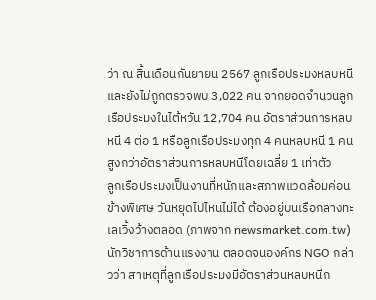ว่า ณ สิ้นเดือนกันยายน 2567 ลูกเรือประมงหลบหนีและยังไม่ถูกตรวจพบ 3,022 คน จากยอดจำนวนลูกเรือประมงในไต้หวัน 12,704 คน อัตราส่วนการหลบหนี 4 ต่อ 1 หรือลูกเรือประมงทุก 4 คนหลบหนี 1 คน สูงกว่าอัตราส่วนการหลบหนีโดยเฉลี่ย 1 เท่าตัว
ลูกเรือประมงเป็นงานที่หนักและสภาพแวดล้อมค่อนข้างพิเศษ วันหยุดไปไหนไม่ได้ ต้องอยู่บนเรือกลางทะเลเวิ้งว้างตลอด (ภาพจาก newsmarket.com.tw)
นักวิชาการด้านแรงงาน ตลอดจนองค์กร NGO กล่าวว่า สาเหตุที่ลูกเรือประมงมีอัตราส่วนหลบหนีก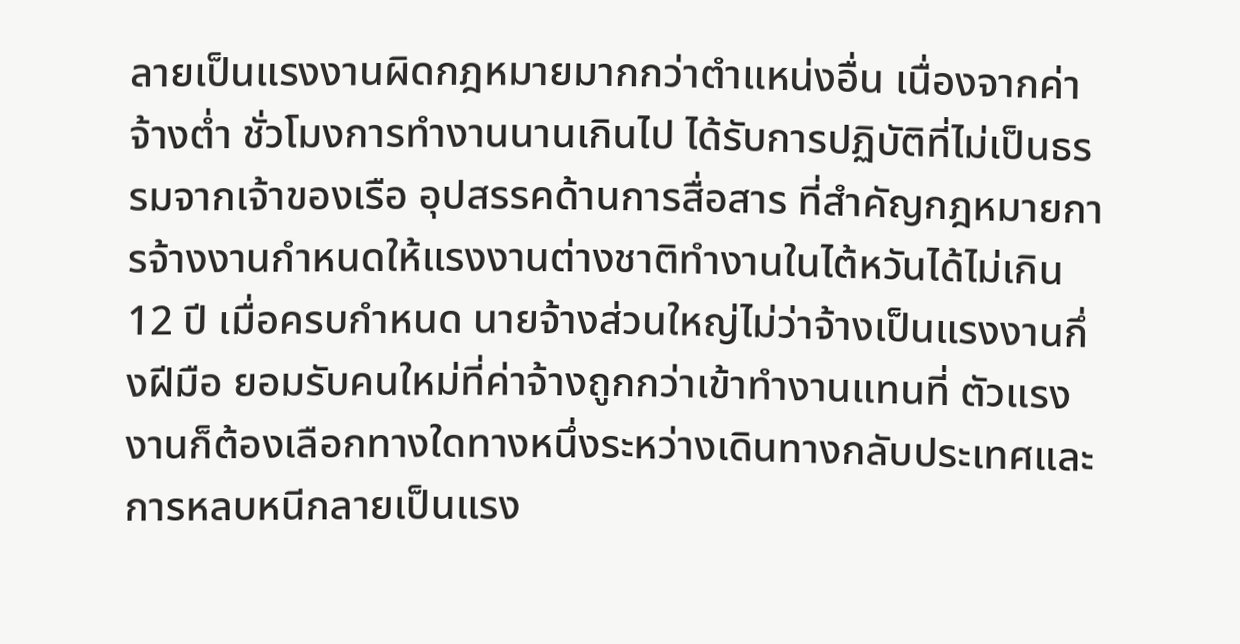ลายเป็นแรงงานผิดกฎหมายมากกว่าตำแหน่งอื่น เนื่องจากค่าจ้างต่ำ ชั่วโมงการทำงานนานเกินไป ได้รับการปฏิบัติที่ไม่เป็นธรรมจากเจ้าของเรือ อุปสรรคด้านการสื่อสาร ที่สำคัญกฎหมายการจ้างงานกำหนดให้แรงงานต่างชาติทำงานในไต้หวันได้ไม่เกิน 12 ปี เมื่อครบกำหนด นายจ้างส่วนใหญ่ไม่ว่าจ้างเป็นแรงงานกึ่งฝีมือ ยอมรับคนใหม่ที่ค่าจ้างถูกกว่าเข้าทำงานแทนที่ ตัวแรงงานก็ต้องเลือกทางใดทางหนึ่งระหว่างเดินทางกลับประเทศและการหลบหนีกลายเป็นแรง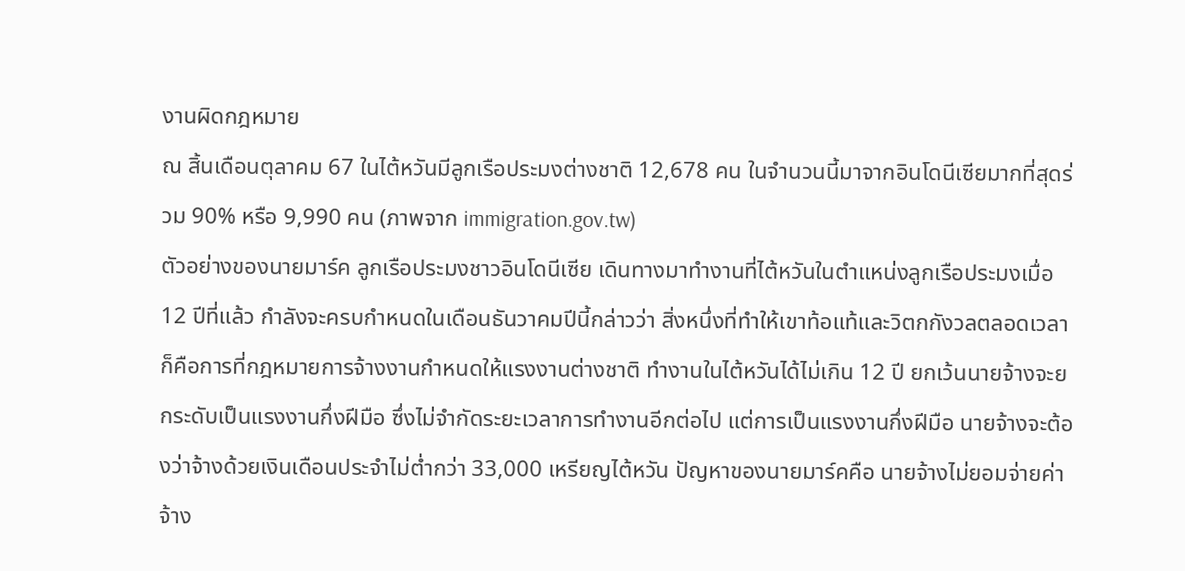งานผิดกฎหมาย
ณ สิ้นเดือนตุลาคม 67 ในไต้หวันมีลูกเรือประมงต่างชาติ 12,678 คน ในจำนวนนี้มาจากอินโดนีเซียมากที่สุดร่วม 90% หรือ 9,990 คน (ภาพจาก immigration.gov.tw)
ตัวอย่างของนายมาร์ค ลูกเรือประมงชาวอินโดนีเซีย เดินทางมาทำงานที่ไต้หวันในตำแหน่งลูกเรือประมงเมื่อ 12 ปีที่แล้ว กำลังจะครบกำหนดในเดือนธันวาคมปีนี้กล่าวว่า สิ่งหนึ่งที่ทำให้เขาท้อแท้และวิตกกังวลตลอดเวลา ก็คือการที่กฎหมายการจ้างงานกำหนดให้แรงงานต่างชาติ ทำงานในไต้หวันได้ไม่เกิน 12 ปี ยกเว้นนายจ้างจะยกระดับเป็นแรงงานกึ่งฝีมือ ซึ่งไม่จำกัดระยะเวลาการทำงานอีกต่อไป แต่การเป็นแรงงานกึ่งฝีมือ นายจ้างจะต้องว่าจ้างด้วยเงินเดือนประจำไม่ต่ำกว่า 33,000 เหรียญไต้หวัน ปัญหาของนายมาร์คคือ นายจ้างไม่ยอมจ่ายค่าจ้าง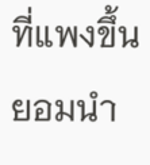ที่แพงขึ้น ยอมนำ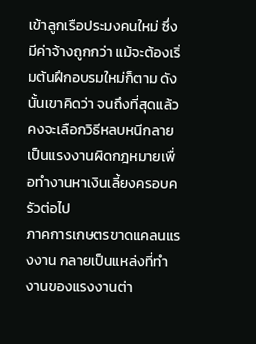เข้าลูกเรือประมงคนใหม่ ซึ่งมีค่าจ้างถูกกว่า แม้จะต้องเริ่มต้นฝึกอบรมใหม่ก็ตาม ดังนั้นเขาคิดว่า จนถึงที่สุดแล้ว คงจะเลือกวิธีหลบหนีกลายเป็นแรงงานผิดกฎหมายเพื่อทำงานหาเงินเลี้ยงครอบครัวต่อไป
ภาคการเกษตรขาดแคลนแรงงาน กลายเป็นแหล่งที่ทำงานของแรงงานต่า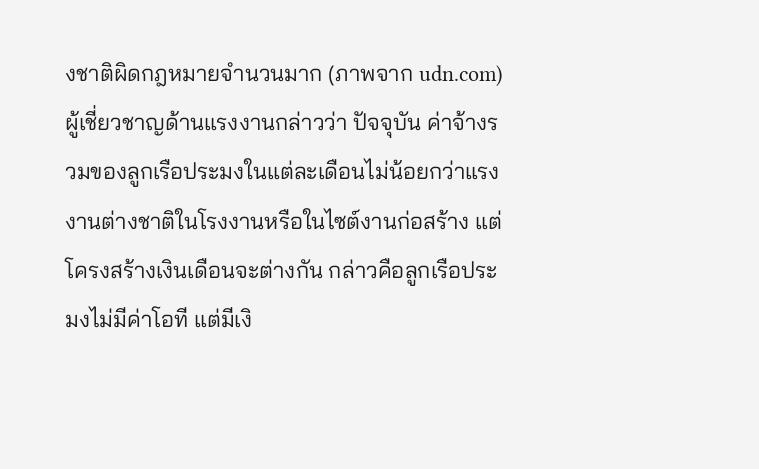งชาติผิดกฎหมายจำนวนมาก (ภาพจาก udn.com)
ผู้เชี่ยวชาญด้านแรงงานกล่าวว่า ปัจจุบัน ค่าจ้างรวมของลูกเรือประมงในแต่ละเดือนไม่น้อยกว่าแรงงานต่างชาติในโรงงานหรือในไซต์งานก่อสร้าง แต่โครงสร้างเงินเดือนจะต่างกัน กล่าวคือลูกเรือประมงไม่มีค่าโอที แต่มีเงิ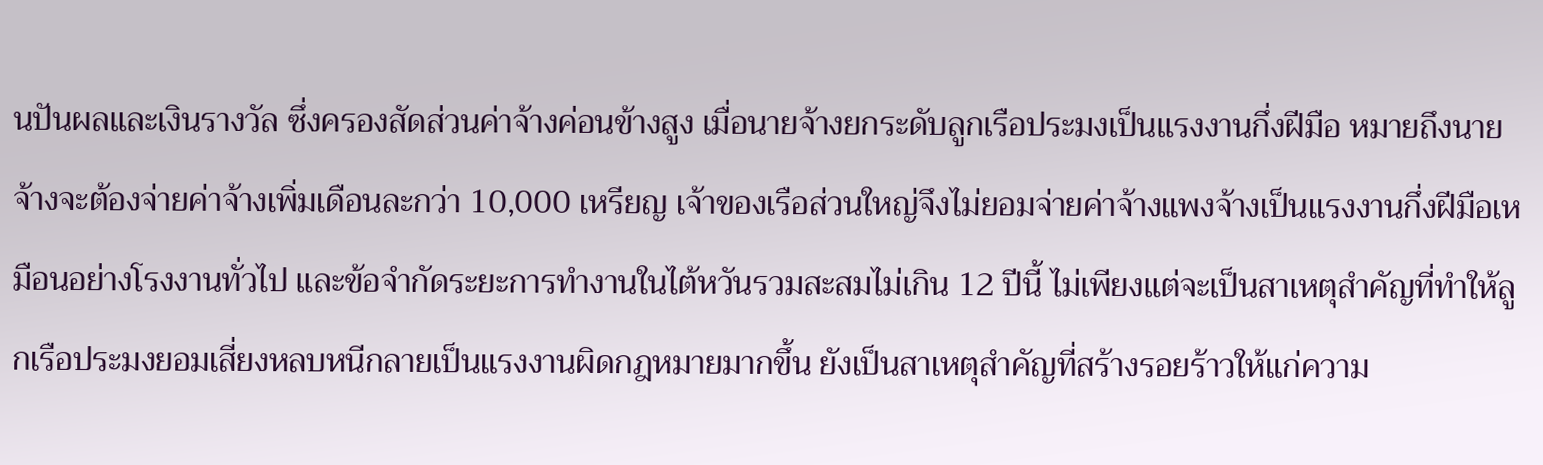นปันผลและเงินรางวัล ซึ่งครองสัดส่วนค่าจ้างค่อนข้างสูง เมื่อนายจ้างยกระดับลูกเรือประมงเป็นแรงงานกึ่งฝีมือ หมายถึงนายจ้างจะต้องจ่ายค่าจ้างเพิ่มเดือนละกว่า 10,000 เหรียญ เจ้าของเรือส่วนใหญ่จึงไม่ยอมจ่ายค่าจ้างแพงจ้างเป็นแรงงานกึ่งฝีมือเหมือนอย่างโรงงานทั่วไป และข้อจำกัดระยะการทำงานในไต้หวันรวมสะสมไม่เกิน 12 ปีนี้ ไม่เพียงแต่จะเป็นสาเหตุสำคัญที่ทำให้ลูกเรือประมงยอมเสี่ยงหลบหนีกลายเป็นแรงงานผิดกฎหมายมากขึ้น ยังเป็นสาเหตุสำคัญที่สร้างรอยร้าวให้แก่ความ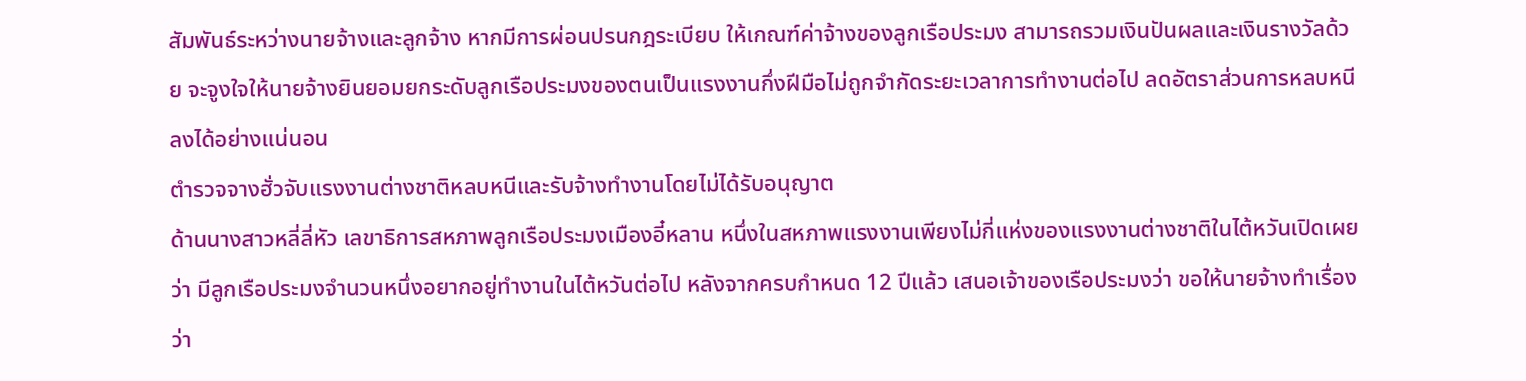สัมพันธ์ระหว่างนายจ้างและลูกจ้าง หากมีการผ่อนปรนกฎระเบียบ ให้เกณฑ์ค่าจ้างของลูกเรือประมง สามารถรวมเงินปันผลและเงินรางวัลด้วย จะจูงใจให้นายจ้างยินยอมยกระดับลูกเรือประมงของตนเป็นแรงงานกึ่งฝีมือไม่ถูกจำกัดระยะเวลาการทำงานต่อไป ลดอัตราส่วนการหลบหนีลงได้อย่างแน่นอน
ตำรวจจางฮั่วจับแรงงานต่างชาติหลบหนีและรับจ้างทำงานโดยไม่ได้รับอนุญาต
ด้านนางสาวหลี่ลี่หัว เลขาธิการสหภาพลูกเรือประมงเมืองอี๋หลาน หนึ่งในสหภาพแรงงานเพียงไม่กี่แห่งของแรงงานต่างชาติในไต้หวันเปิดเผยว่า มีลูกเรือประมงจำนวนหนึ่งอยากอยู่ทำงานในไต้หวันต่อไป หลังจากครบกำหนด 12 ปีแล้ว เสนอเจ้าของเรือประมงว่า ขอให้นายจ้างทำเรื่องว่า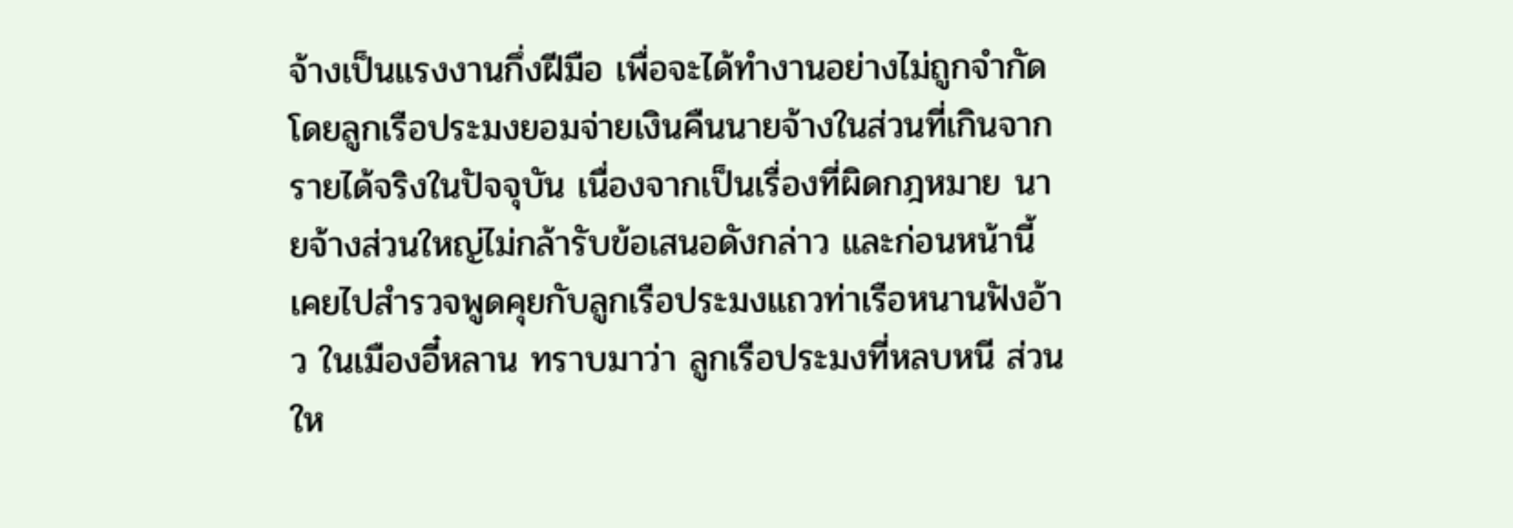จ้างเป็นแรงงานกึ่งฝีมือ เพื่อจะได้ทำงานอย่างไม่ถูกจำกัด โดยลูกเรือประมงยอมจ่ายเงินคืนนายจ้างในส่วนที่เกินจากรายได้จริงในปัจจุบัน เนื่องจากเป็นเรื่องที่ผิดกฎหมาย นายจ้างส่วนใหญ่ไม่กล้ารับข้อเสนอดังกล่าว และก่อนหน้านี้ เคยไปสำรวจพูดคุยกับลูกเรือประมงแถวท่าเรือหนานฟังอ้าว ในเมืองอี๋หลาน ทราบมาว่า ลูกเรือประมงที่หลบหนี ส่วนให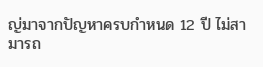ญ่มาจากปัญหาครบกำหนด 12 ปี ไม่สามารถ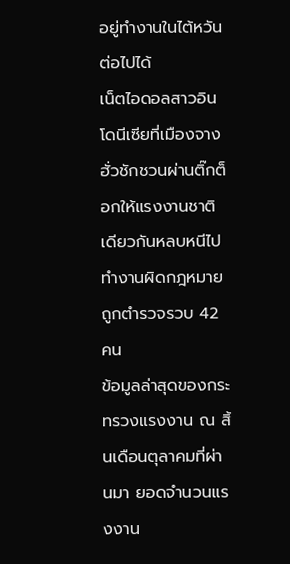อยู่ทำงานในไต้หวันต่อไปได้
เน็ตไอดอลสาวอินโดนีเซียที่เมืองจางฮั่วชักชวนผ่านติ๊กต็อกให้แรงงานชาติเดียวกันหลบหนีไปทำงานผิดกฎหมาย ถูกตำรวจรวบ 42 คน
ข้อมูลล่าสุดของกระทรวงแรงงาน ณ สิ้นเดือนตุลาคมที่ผ่านมา ยอดจำนวนแรงงาน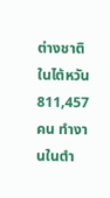ต่างชาติในไต้หวัน 811,457 คน ทำงานในตำ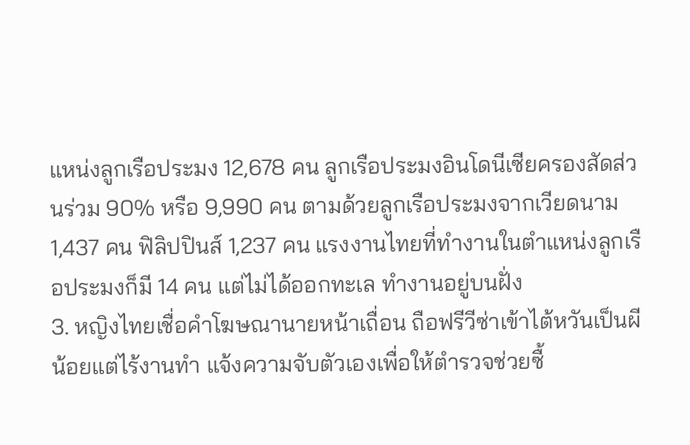แหน่งลูกเรือประมง 12,678 คน ลูกเรือประมงอินโดนีเซียครองสัดส่วนร่วม 90% หรือ 9,990 คน ตามด้วยลูกเรือประมงจากเวียดนาม 1,437 คน ฟิลิปปินส์ 1,237 คน แรงงานไทยที่ทำงานในตำแหน่งลูกเรือประมงก็มี 14 คน แต่ไม่ได้ออกทะเล ทำงานอยู่บนฝั่ง
3. หญิงไทยเชื่อคำโฆษณานายหน้าเถื่อน ถือฟรีวีซ่าเข้าไต้หวันเป็นผีน้อยแต่ไร้งานทำ แจ้งความจับตัวเองเพื่อให้ตำรวจช่วยซื้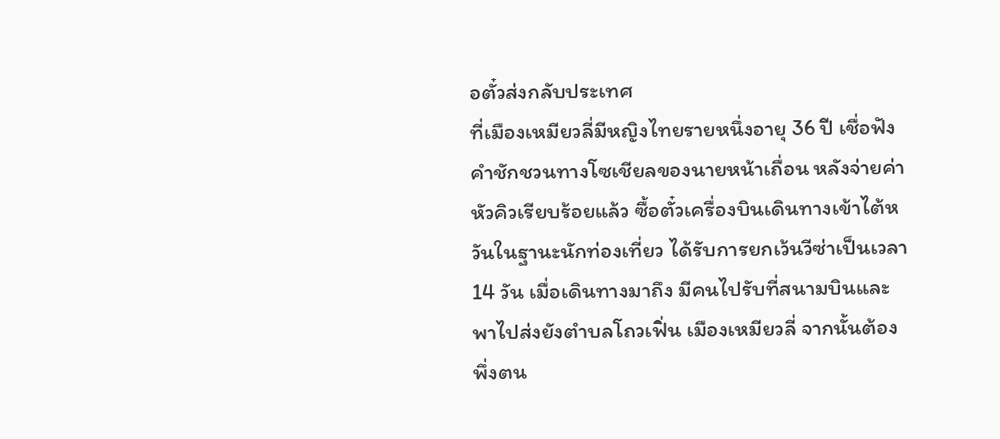อตั๋วส่งกลับประเทศ
ที่เมืองเหมียวลี่มีหญิงไทยรายหนึ่งอายุ 36 ปี เชื่อฟังคำชักชวนทางโซเชียลของนายหน้าเถื่อน หลังจ่ายค่าหัวคิวเรียบร้อยแล้ว ซื้อตั๋วเครื่องบินเดินทางเข้าไต้หวันในฐานะนักท่องเที่ยว ได้รับการยกเว้นวีซ่าเป็นเวลา 14 วัน เมื่อเดินทางมาถึง มีคนไปรับที่สนามบินและพาไปส่งยังตำบลโถวเฟิ่น เมืองเหมียวลี่ จากนั้นต้องพึ่งตน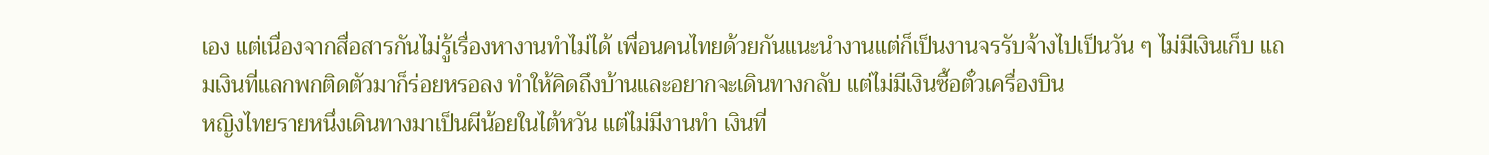เอง แต่เนื่องจากสื่อสารกันไม่รู้เรื่องหางานทำไม่ได้ เพื่อนคนไทยด้วยกันแนะนำงานแต่ก็เป็นงานจรรับจ้างไปเป็นวัน ๆ ไม่มีเงินเก็บ แถมเงินที่แลกพกติดตัวมาก็ร่อยหรอลง ทำให้คิดถึงบ้านและอยากจะเดินทางกลับ แต่ไม่มีเงินซื้อตั๋วเครื่องบิน
หญิงไทยรายหนึ่งเดินทางมาเป็นผีน้อยในไต้หวัน แต่ไม่มีงานทำ เงินที่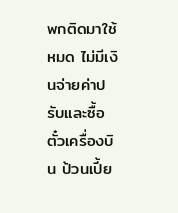พกติดมาใช้หมด ไม่มีเงินจ่ายค่าปรับและซื้อตั๋วเครื่องบิน ป้วนเปี้ย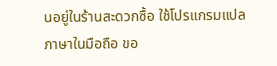นอยู่ในร้านสะดวกซื้อ ใช้โปรแกรมแปลภาษาในมือถือ ขอ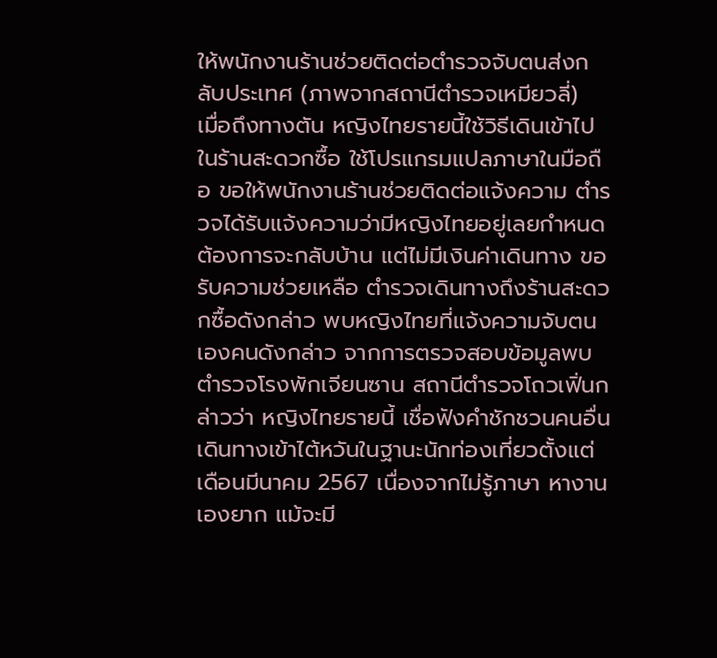ให้พนักงานร้านช่วยติดต่อตำรวจจับตนส่งกลับประเทศ (ภาพจากสถานีตำรวจเหมียวลี่)
เมื่อถึงทางตัน หญิงไทยรายนี้ใช้วิธีเดินเข้าไปในร้านสะดวกซื้อ ใช้โปรแกรมแปลภาษาในมือถือ ขอให้พนักงานร้านช่วยติดต่อแจ้งความ ตำรวจได้รับแจ้งความว่ามีหญิงไทยอยู่เลยกำหนดต้องการจะกลับบ้าน แต่ไม่มีเงินค่าเดินทาง ขอรับความช่วยเหลือ ตำรวจเดินทางถึงร้านสะดวกซื้อดังกล่าว พบหญิงไทยที่แจ้งความจับตนเองคนดังกล่าว จากการตรวจสอบข้อมูลพบ ตำรวจโรงพักเจียนซาน สถานีตำรวจโถวเฟิ่นกล่าวว่า หญิงไทยรายนี้ เชื่อฟังคำชักชวนคนอื่น เดินทางเข้าไต้หวันในฐานะนักท่องเที่ยวตั้งแต่เดือนมีนาคม 2567 เนื่องจากไม่รู้ภาษา หางานเองยาก แม้จะมี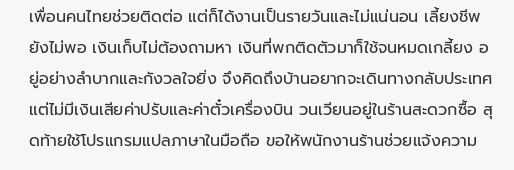เพื่อนคนไทยช่วยติดต่อ แต่ก็ได้งานเป็นรายวันและไม่แน่นอน เลี้ยงชีพยังไม่พอ เงินเก็บไม่ต้องถามหา เงินที่พกติดตัวมาก็ใช้จนหมดเกลี้ยง อยู่อย่างลำบากและกังวลใจยิ่ง จึงคิดถึงบ้านอยากจะเดินทางกลับประเทศ แต่ไม่มีเงินเสียค่าปรับและค่าตั๋วเครื่องบิน วนเวียนอยู่ในร้านสะดวกซื้อ สุดท้ายใช้โปรแกรมแปลภาษาในมือถือ ขอให้พนักงานร้านช่วยแจ้งความ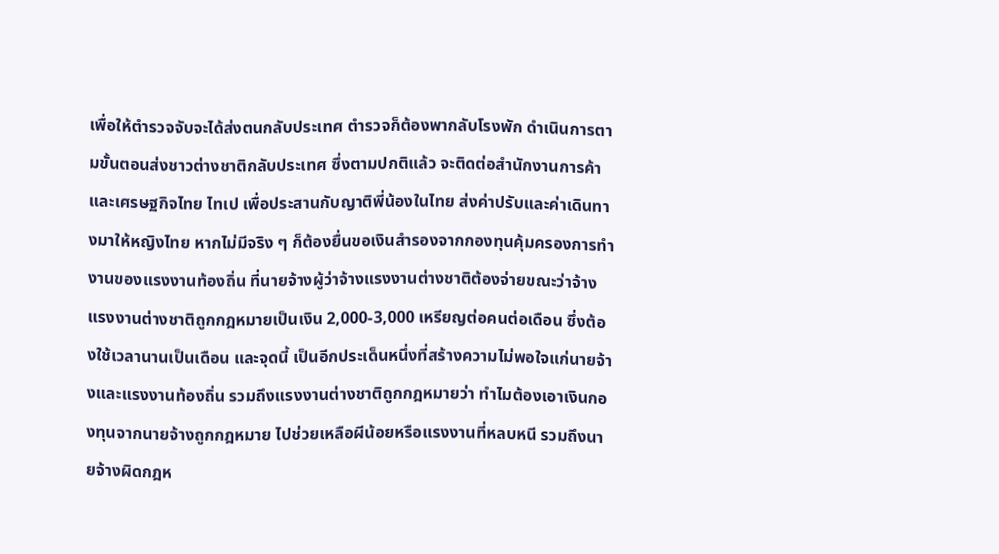เพื่อให้ตำรวจจับจะได้ส่งตนกลับประเทศ ตำรวจก็ต้องพากลับโรงพัก ดำเนินการตามขั้นตอนส่งชาวต่างชาติกลับประเทศ ซึ่งตามปกติแล้ว จะติดต่อสำนักงานการค้าและเศรษฐกิจไทย ไทเป เพื่อประสานกับญาติพี่น้องในไทย ส่งค่าปรับและค่าเดินทางมาให้หญิงไทย หากไม่มีจริง ๆ ก็ต้องยื่นขอเงินสำรองจากกองทุนคุ้มครองการทำงานของแรงงานท้องถิ่น ที่นายจ้างผู้ว่าจ้างแรงงานต่างชาติต้องจ่ายขณะว่าจ้างแรงงานต่างชาติถูกกฎหมายเป็นเงิน 2,000-3,000 เหรียญต่อคนต่อเดือน ซึ่งต้องใช้เวลานานเป็นเดือน และจุดนี้ เป็นอีกประเด็นหนึ่งที่สร้างความไม่พอใจแก่นายจ้างและแรงงานท้องถิ่น รวมถึงแรงงานต่างชาติถูกกฎหมายว่า ทำไมต้องเอาเงินกองทุนจากนายจ้างถูกกฎหมาย ไปช่วยเหลือผีน้อยหรือแรงงานที่หลบหนี รวมถึงนายจ้างผิดกฎห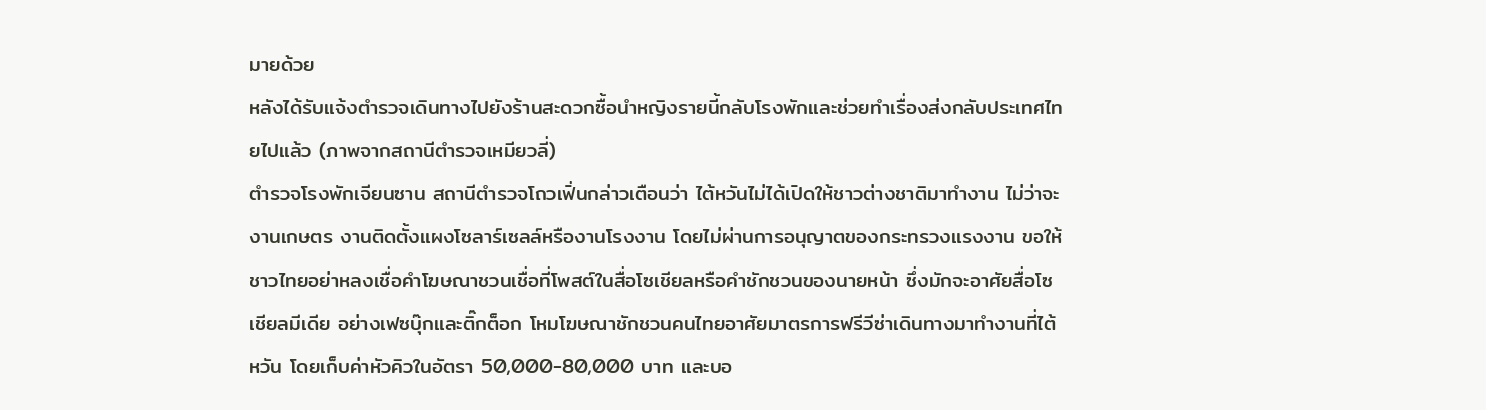มายด้วย
หลังได้รับแจ้งตำรวจเดินทางไปยังร้านสะดวกซื้อนำหญิงรายนี้กลับโรงพักและช่วยทำเรื่องส่งกลับประเทศไทยไปแล้ว (ภาพจากสถานีตำรวจเหมียวลี่)
ตำรวจโรงพักเจียนซาน สถานีตำรวจโถวเฟิ่นกล่าวเตือนว่า ไต้หวันไม่ได้เปิดให้ชาวต่างชาติมาทำงาน ไม่ว่าจะงานเกษตร งานติดตั้งแผงโซลาร์เซลล์หรืองานโรงงาน โดยไม่ผ่านการอนุญาตของกระทรวงแรงงาน ขอให้ชาวไทยอย่าหลงเชื่อคำโฆษณาชวนเชื่อที่โพสต์ในสื่อโซเชียลหรือคำชักชวนของนายหน้า ซึ่งมักจะอาศัยสื่อโซเชียลมีเดีย อย่างเฟซบุ๊กและติ๊กต็อก โหมโฆษณาชักชวนคนไทยอาศัยมาตรการฟรีวีซ่าเดินทางมาทำงานที่ไต้หวัน โดยเก็บค่าหัวคิวในอัตรา 50,000-80,000 บาท และบอ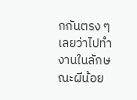กกันตรง ๆ เลยว่าไปทำงานในลักษณะผีน้อย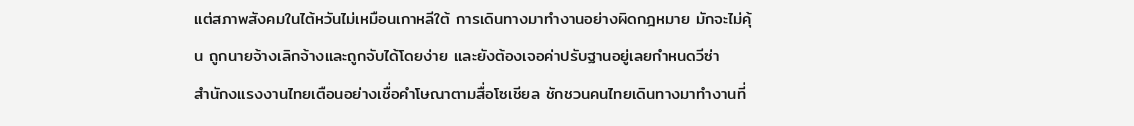แต่สภาพสังคมในไต้หวันไม่เหมือนเกาหลีใต้ การเดินทางมาทำงานอย่างผิดกฎหมาย มักจะไม่คุ้น ถูกนายจ้างเลิกจ้างและถูกจับได้โดยง่าย และยังต้องเจอค่าปรับฐานอยู่เลยกำหนดวีซ่า
สำนักงแรงงานไทยเตือนอย่างเชื่อคำโษณาตามสื่อโซเชียล ชักชวนคนไทยเดินทางมาทำงานที่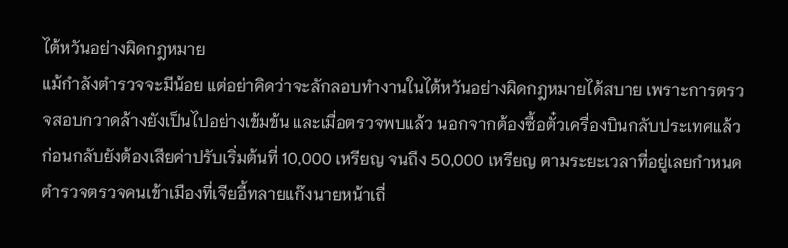ไต้หวันอย่างผิดกฎหมาย
แม้กำลังตำรวจจะมีน้อย แต่อย่าคิดว่าจะลักลอบทำงานในไต้หวันอย่างผิดกฎหมายได้สบาย เพราะการตรวจสอบกวาดล้างยังเป็นไปอย่างเข้มข้น และเมื่อตรวจพบแล้ว นอกจากต้องซื้อตั๋วเครื่องบินกลับประเทศแล้ว ก่อนกลับยังต้องเสียค่าปรับเริ่มต้นที่ 10,000 เหรียญ จนถึง 50,000 เหรียญ ตามระยะเวลาที่อยู่เลยกำหนด
ตำรวจตรวจคนเข้าเมืองที่เจียอี้ทลายแก๊งนายหน้าเถื่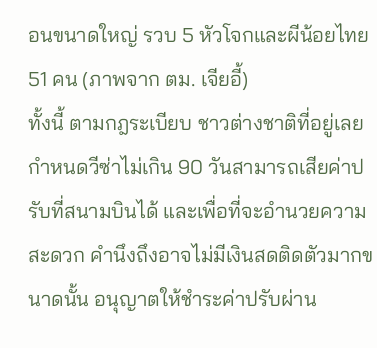อนขนาดใหญ่ รวบ 5 หัวโจกและผีน้อยไทย 51 คน (ภาพจาก ตม. เจียอี้)
ทั้งนี้ ตามกฎระเบียบ ชาวต่างชาติที่อยู่เลยกำหนดวีซ่าไม่เกิน 90 วันสามารถเสียค่าปรับที่สนามบินได้ และเพื่อที่จะอำนวยความสะดวก คำนึงถึงอาจไม่มีเงินสดติดตัวมากขนาดนั้น อนุญาตให้ชำระค่าปรับผ่าน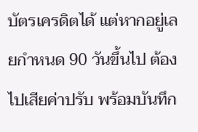บัตรเครดิตได้ แต่หากอยู่เลยกำหนด 90 วันขึ้นไป ต้องไปเสียค่าปรับ พร้อมบันทึก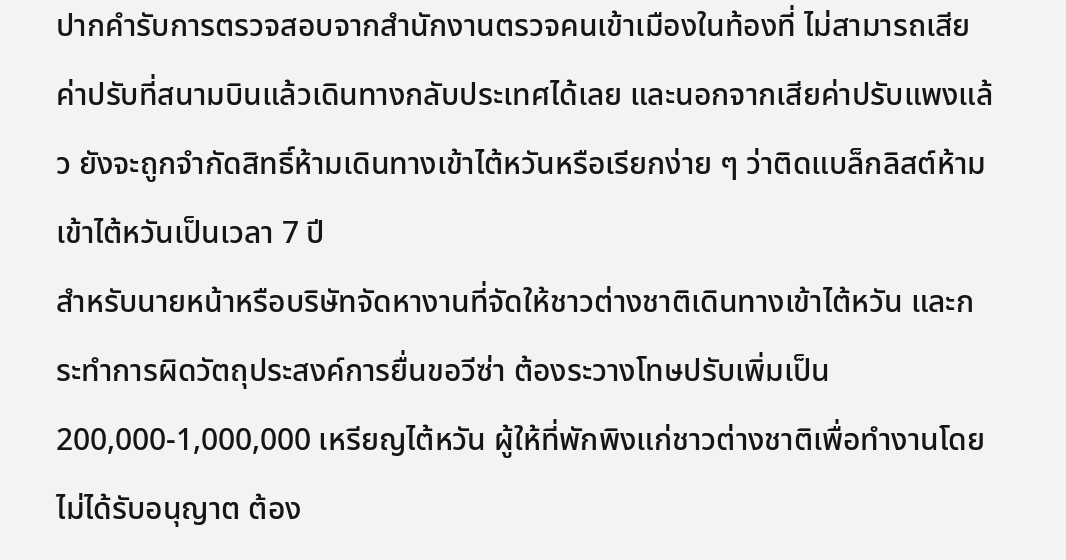ปากคำรับการตรวจสอบจากสำนักงานตรวจคนเข้าเมืองในท้องที่ ไม่สามารถเสียค่าปรับที่สนามบินแล้วเดินทางกลับประเทศได้เลย และนอกจากเสียค่าปรับแพงแล้ว ยังจะถูกจำกัดสิทธิ์ห้ามเดินทางเข้าไต้หวันหรือเรียกง่าย ๆ ว่าติดแบล็กลิสต์ห้ามเข้าไต้หวันเป็นเวลา 7 ปี
สำหรับนายหน้าหรือบริษัทจัดหางานที่จัดให้ชาวต่างชาติเดินทางเข้าไต้หวัน และกระทำการผิดวัตถุประสงค์การยื่นขอวีซ่า ต้องระวางโทษปรับเพิ่มเป็น 200,000-1,000,000 เหรียญไต้หวัน ผู้ให้ที่พักพิงแก่ชาวต่างชาติเพื่อทำงานโดยไม่ได้รับอนุญาต ต้อง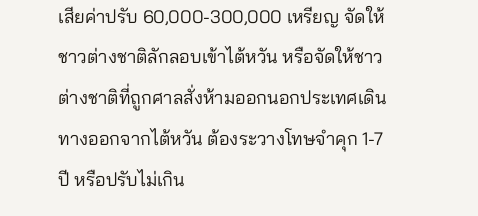เสียค่าปรับ 60,000-300,000 เหรียญ จัดให้ชาวต่างชาติลักลอบเข้าไต้หวัน หรือจัดให้ชาวต่างชาติที่ถูกศาลสั่งห้ามออกนอกประเทศเดินทางออกจากไต้หวัน ต้องระวางโทษจำคุก 1-7 ปี หรือปรับไม่เกิน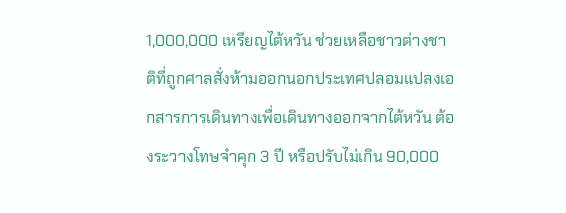1,000,000 เหรียญไต้หวัน ช่วยเหลือชาวต่างชาติที่ถูกศาลสั่งห้ามออกนอกประเทศปลอมแปลงเอกสารการเดินทางเพื่อเดินทางออกจากไต้หวัน ต้องระวางโทษจำคุก 3 ปี หรือปรับไม่เกิน 90,000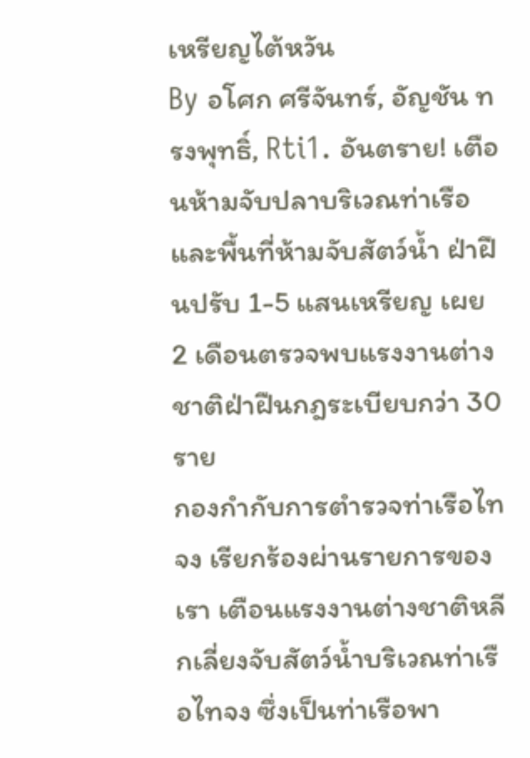เหรียญไต้หวัน
By อโศก ศรีจันทร์, อัญชัน ทรงพุทธิ์, Rti1. อันตราย! เตือนห้ามจับปลาบริเวณท่าเรือและพื้นที่ห้ามจับสัตว์น้ำ ฝ่าฝืนปรับ 1-5 แสนเหรียญ เผย 2 เดือนตรวจพบแรงงานต่างชาติฝ่าฝืนกฎระเบียบกว่า 30 ราย
กองกำกับการตำรวจท่าเรือไทจง เรียกร้องผ่านรายการของเรา เตือนแรงงานต่างชาติหลีกเลี่ยงจับสัตว์น้ำบริเวณท่าเรือไทจง ซึ่งเป็นท่าเรือพา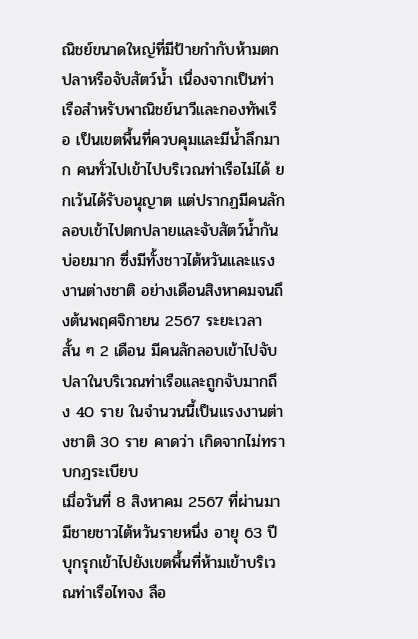ณิชย์ขนาดใหญ่ที่มีป้ายกำกับห้ามตกปลาหรือจับสัตว์น้ำ เนื่องจากเป็นท่าเรือสำหรับพาณิชย์นาวีและกองทัพเรือ เป็นเขตพื้นที่ควบคุมและมีน้ำลึกมาก คนทั่วไปเข้าไปบริเวณท่าเรือไม่ได้ ยกเว้นได้รับอนุญาต แต่ปรากฏมีคนลักลอบเข้าไปตกปลายและจับสัตว์น้ำกันบ่อยมาก ซึ่งมีทั้งชาวไต้หวันและแรงงานต่างชาติ อย่างเดือนสิงหาคมจนถึงต้นพฤศจิกายน 2567 ระยะเวลาสั้น ๆ 2 เดือน มีคนลักลอบเข้าไปจับปลาในบริเวณท่าเรือและถูกจับมากถึง 40 ราย ในจำนวนนี้เป็นแรงงานต่างชาติ 30 ราย คาดว่า เกิดจากไม่ทราบกฎระเบียบ
เมื่อวันที่ 8 สิงหาคม 2567 ที่ผ่านมา มีชายชาวไต้หวันรายหนึ่ง อายุ 63 ปี บุกรุกเข้าไปยังเขตพื้นที่ห้ามเข้าบริเวณท่าเรือไทจง ลือ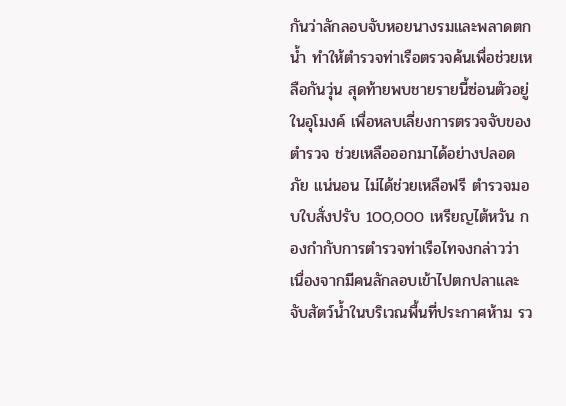กันว่าลักลอบจับหอยนางรมและพลาดตกน้ำ ทำให้ตำรวจท่าเรือตรวจค้นเพื่อช่วยเหลือกันวุ่น สุดท้ายพบชายรายนี้ซ่อนตัวอยู่ในอุโมงค์ เพื่อหลบเลี่ยงการตรวจจับของตำรวจ ช่วยเหลือออกมาได้อย่างปลอดภัย แน่นอน ไม่ได้ช่วยเหลือฟรี ตำรวจมอบใบสั่งปรับ 100,000 เหรียญไต้หวัน กองกำกับการตำรวจท่าเรือไทจงกล่าวว่า เนื่องจากมีคนลักลอบเข้าไปตกปลาและจับสัตว์น้ำในบริเวณพื้นที่ประกาศห้าม รว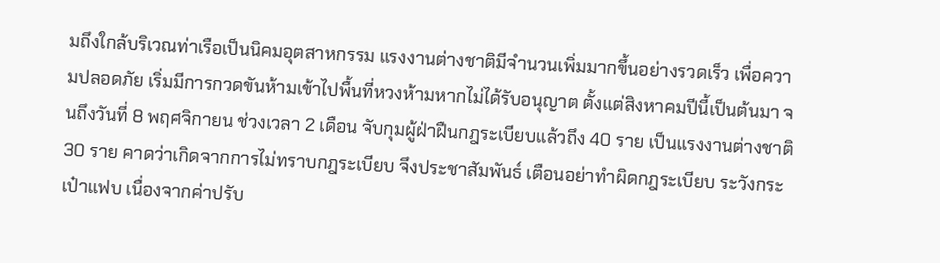มถึงใกล้บริเวณท่าเรือเป็นนิคมอุตสาหกรรม แรงงานต่างชาติมีจำนวนเพิ่มมากขึ้นอย่างรวดเร็ว เพื่อความปลอดภัย เริ่มมีการกวดขันห้ามเข้าไปพื้นที่หวงห้ามหากไม่ได้รับอนุญาต ตั้งแต่สิงหาคมปีนี้เป็นต้นมา จนถึงวันที่ 8 พฤศจิกายน ช่วงเวลา 2 เดือน จับกุมผู้ฝ่าฝืนกฎระเบียบแล้วถึง 40 ราย เป็นแรงงานต่างชาติ 30 ราย คาดว่าเกิดจากการไม่ทราบกฎระเบียบ จึงประชาสัมพันธ์ เตือนอย่าทำผิดกฎระเบียบ ระวังกระเป๋าแฟบ เนื่องจากค่าปรับ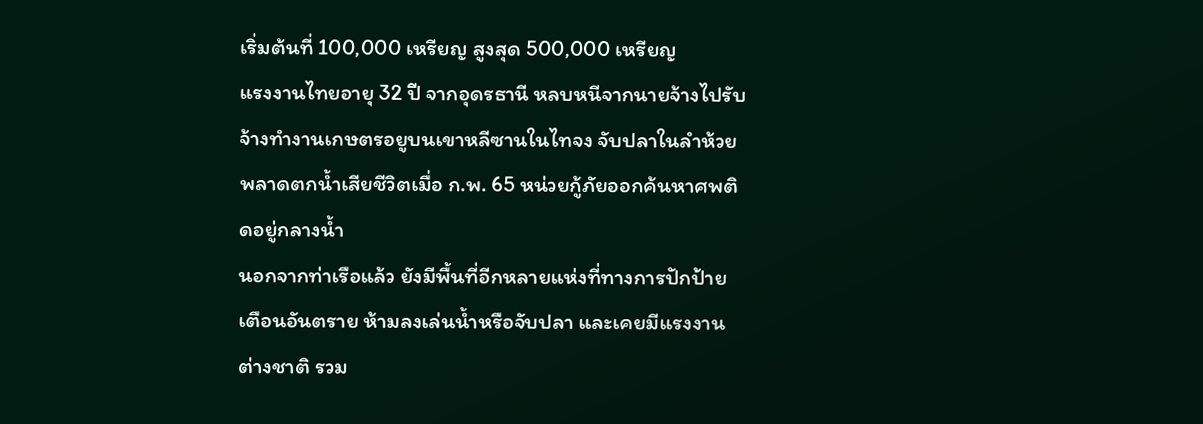เริ่มต้นที่ 100,000 เหรียญ สูงสุด 500,000 เหรียญ
แรงงานไทยอายุ 32 ปี จากอุดรธานี หลบหนีจากนายจ้างไปรับจ้างทำงานเกษตรอยูบนเขาหลีซานในไทจง จับปลาในลำห้วยพลาดตกน้ำเสียชีวิตเมื่อ ก.พ. 65 หน่วยกู้ภัยออกค้นหาศพติดอยู่กลางน้ำ
นอกจากท่าเรือแล้ว ยังมีพื้นที่อีกหลายแห่งที่ทางการปักป้ายเตือนอันตราย ห้ามลงเล่นน้ำหรือจับปลา และเคยมีแรงงานต่างชาติ รวม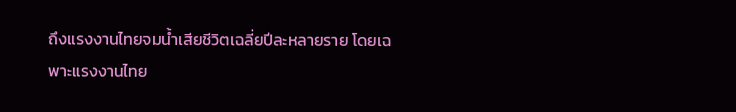ถึงแรงงานไทยจมน้ำเสียชีวิตเฉลี่ยปีละหลายราย โดยเฉพาะแรงงานไทย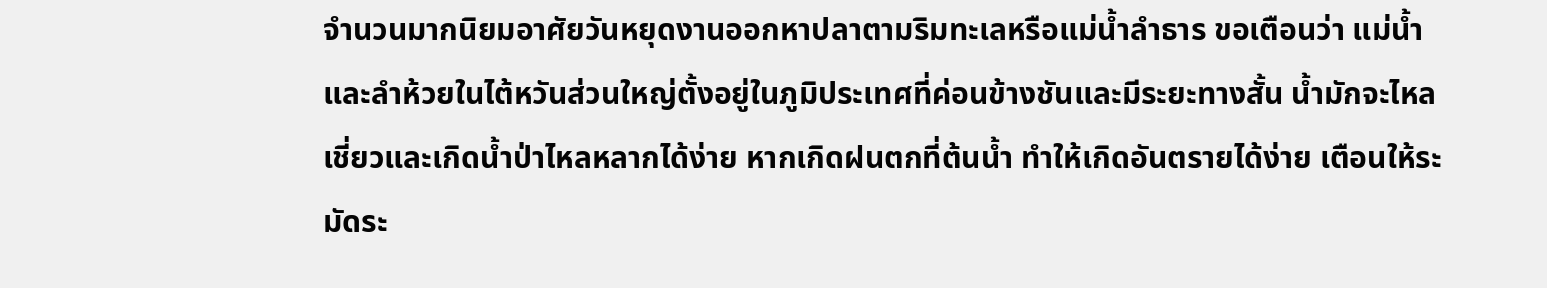จำนวนมากนิยมอาศัยวันหยุดงานออกหาปลาตามริมทะเลหรือแม่น้ำลำธาร ขอเตือนว่า แม่น้ำและลำห้วยในไต้หวันส่วนใหญ่ตั้งอยู่ในภูมิประเทศที่ค่อนข้างชันและมีระยะทางสั้น น้ำมักจะไหลเชี่ยวและเกิดน้ำป่าไหลหลากได้ง่าย หากเกิดฝนตกที่ต้นน้ำ ทำให้เกิดอันตรายได้ง่าย เตือนให้ระมัดระ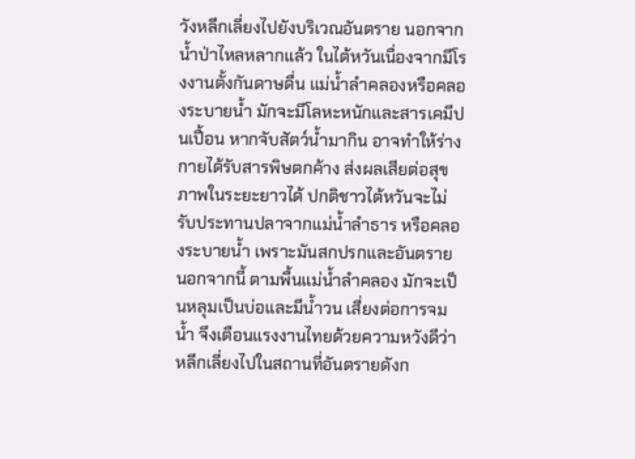วังหลีกเลี่ยงไปยังบริเวณอันตราย นอกจากน้ำป่าไหลหลากแล้ว ในไต้หวันเนื่องจากมีโรงงานตั้งกันดาษดื่น แม่น้ำลำคลองหรือคลองระบายน้ำ มักจะมีโลหะหนักและสารเคมีปนเปื้อน หากจับสัตว์น้ำมากิน อาจทำให้ร่างกายได้รับสารพิษตกค้าง ส่งผลเสียต่อสุขภาพในระยะยาวได้ ปกติชาวไต้หวันจะไม่รับประทานปลาจากแม่น้ำลำธาร หรือคลองระบายน้ำ เพราะมันสกปรกและอันตราย นอกจากนี้ ตามพื้นแม่น้ำลำคลอง มักจะเป็นหลุมเป็นบ่อและมีน้ำวน เสี่ยงต่อการจมน้ำ จึงเตือนแรงงานไทยด้วยความหวังดีว่า หลีกเลี่ยงไปในสถานที่อันตรายดังก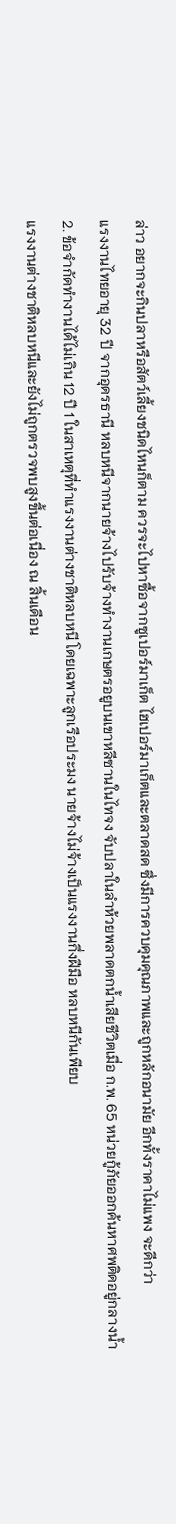ล่าว อยากจะกินปลาหรือสัตว์เลี้ยงชนิดไหนก็ตาม ควรจะไปหาซื้อจากซูเปอร์มาเก็ต ไฮเปอร์มาเก็ตและตลาดสด ซึ่งมีการควบคุมคุณภาพและถูกหลักอนามัย อีกทั้งราคาไม่แพง จะดีกว่า
แรงงานไทยอายุ 32 ปี จากอุดรธานี หลบหนีจากนายจ้างไปรับจ้างทำงานเกษตรอยูบนเขาหลีซานในไทจง จับปลาในลำห้วยพลาดตกน้ำเสียชีวิตเมื่อ ก.พ. 65 หน่วยกู้ภัยออกค้นหาศพติดอยู่กลางน้ำ
2. ข้อจำกัดทำงานได้ไม่เกิน 12 ปี 1 ในสาเหตุที่ทำแรงงานต่างชาติหลบหนี โดยเฉพาะลูกเรือประมง นายจ้างไม่จ้างเป็นแรงงานกึ่งฝีมือ หลบหนีกันเพียบ
แรงงานต่างชาติหลบหนีและยังไม่ถูกตรวจพบสูงขึ้นต่อเนื่อง ณ สิ้นเดือน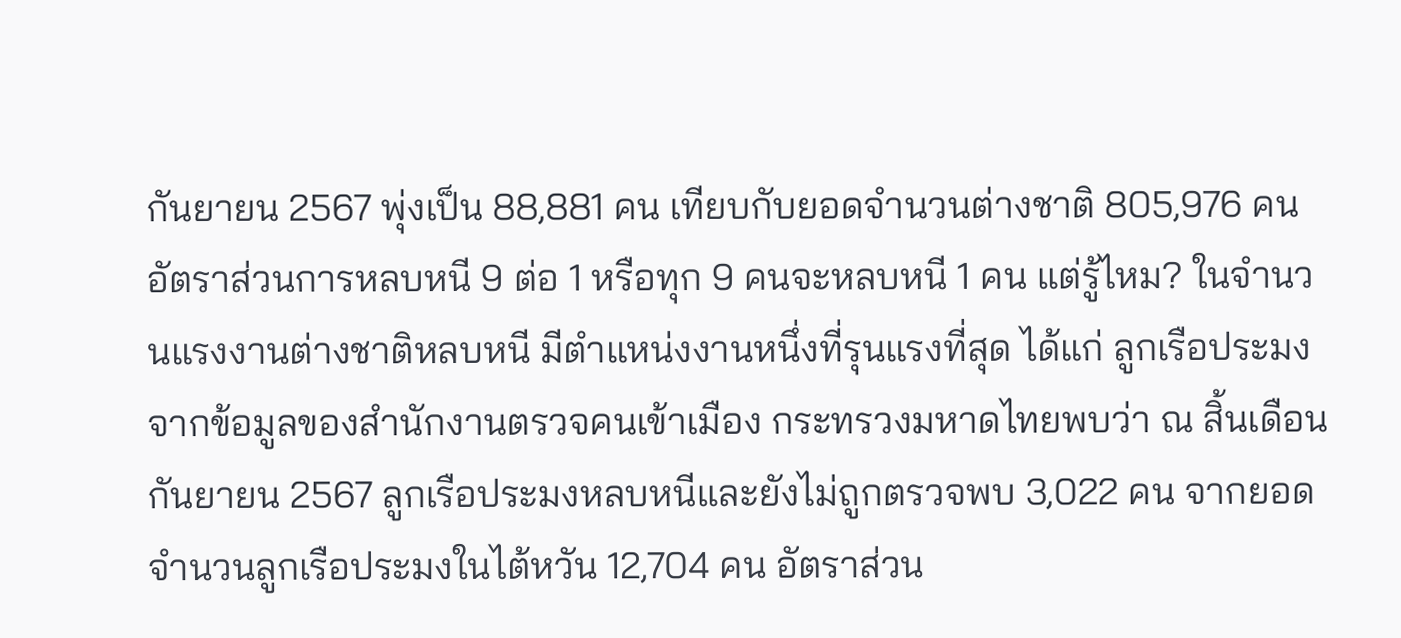กันยายน 2567 พุ่งเป็น 88,881 คน เทียบกับยอดจำนวนต่างชาติ 805,976 คน อัตราส่วนการหลบหนี 9 ต่อ 1 หรือทุก 9 คนจะหลบหนี 1 คน แต่รู้ไหม? ในจำนวนแรงงานต่างชาติหลบหนี มีตำแหน่งงานหนึ่งที่รุนแรงที่สุด ได้แก่ ลูกเรือประมง จากข้อมูลของสำนักงานตรวจคนเข้าเมือง กระทรวงมหาดไทยพบว่า ณ สิ้นเดือนกันยายน 2567 ลูกเรือประมงหลบหนีและยังไม่ถูกตรวจพบ 3,022 คน จากยอดจำนวนลูกเรือประมงในไต้หวัน 12,704 คน อัตราส่วน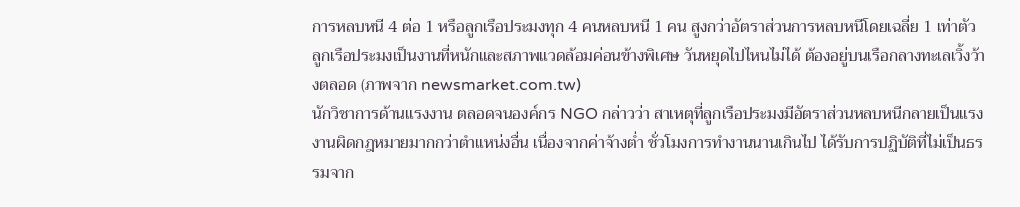การหลบหนี 4 ต่อ 1 หรือลูกเรือประมงทุก 4 คนหลบหนี 1 คน สูงกว่าอัตราส่วนการหลบหนีโดยเฉลี่ย 1 เท่าตัว
ลูกเรือประมงเป็นงานที่หนักและสภาพแวดล้อมค่อนข้างพิเศษ วันหยุดไปไหนไม่ได้ ต้องอยู่บนเรือกลางทะเลเวิ้งว้างตลอด (ภาพจาก newsmarket.com.tw)
นักวิชาการด้านแรงงาน ตลอดจนองค์กร NGO กล่าวว่า สาเหตุที่ลูกเรือประมงมีอัตราส่วนหลบหนีกลายเป็นแรงงานผิดกฎหมายมากกว่าตำแหน่งอื่น เนื่องจากค่าจ้างต่ำ ชั่วโมงการทำงานนานเกินไป ได้รับการปฏิบัติที่ไม่เป็นธรรมจาก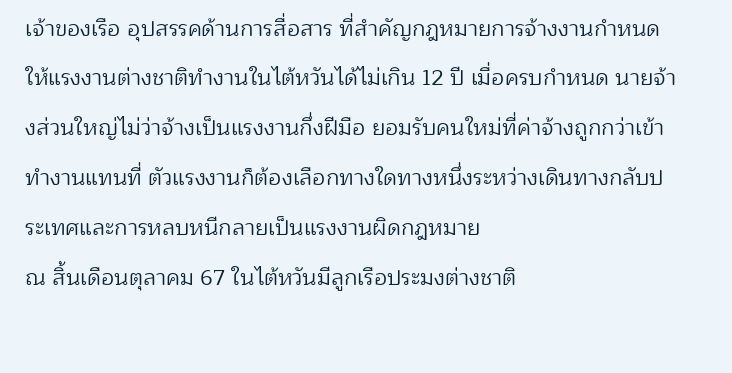เจ้าของเรือ อุปสรรคด้านการสื่อสาร ที่สำคัญกฎหมายการจ้างงานกำหนดให้แรงงานต่างชาติทำงานในไต้หวันได้ไม่เกิน 12 ปี เมื่อครบกำหนด นายจ้างส่วนใหญ่ไม่ว่าจ้างเป็นแรงงานกึ่งฝีมือ ยอมรับคนใหม่ที่ค่าจ้างถูกกว่าเข้าทำงานแทนที่ ตัวแรงงานก็ต้องเลือกทางใดทางหนึ่งระหว่างเดินทางกลับประเทศและการหลบหนีกลายเป็นแรงงานผิดกฎหมาย
ณ สิ้นเดือนตุลาคม 67 ในไต้หวันมีลูกเรือประมงต่างชาติ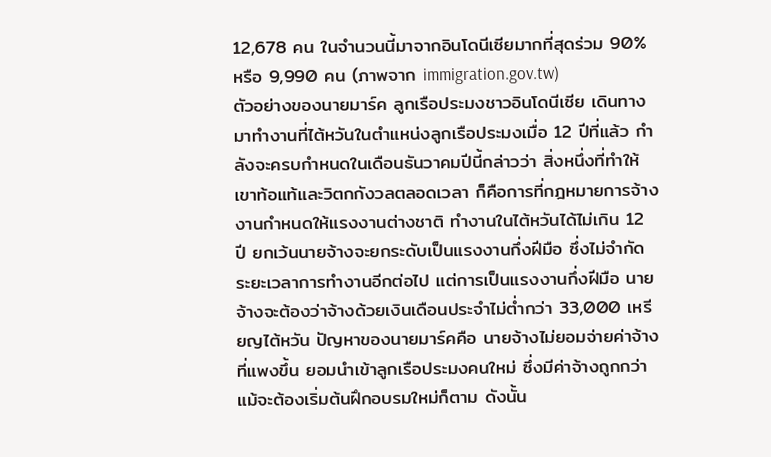12,678 คน ในจำนวนนี้มาจากอินโดนีเซียมากที่สุดร่วม 90% หรือ 9,990 คน (ภาพจาก immigration.gov.tw)
ตัวอย่างของนายมาร์ค ลูกเรือประมงชาวอินโดนีเซีย เดินทางมาทำงานที่ไต้หวันในตำแหน่งลูกเรือประมงเมื่อ 12 ปีที่แล้ว กำลังจะครบกำหนดในเดือนธันวาคมปีนี้กล่าวว่า สิ่งหนึ่งที่ทำให้เขาท้อแท้และวิตกกังวลตลอดเวลา ก็คือการที่กฎหมายการจ้างงานกำหนดให้แรงงานต่างชาติ ทำงานในไต้หวันได้ไม่เกิน 12 ปี ยกเว้นนายจ้างจะยกระดับเป็นแรงงานกึ่งฝีมือ ซึ่งไม่จำกัดระยะเวลาการทำงานอีกต่อไป แต่การเป็นแรงงานกึ่งฝีมือ นายจ้างจะต้องว่าจ้างด้วยเงินเดือนประจำไม่ต่ำกว่า 33,000 เหรียญไต้หวัน ปัญหาของนายมาร์คคือ นายจ้างไม่ยอมจ่ายค่าจ้างที่แพงขึ้น ยอมนำเข้าลูกเรือประมงคนใหม่ ซึ่งมีค่าจ้างถูกกว่า แม้จะต้องเริ่มต้นฝึกอบรมใหม่ก็ตาม ดังนั้น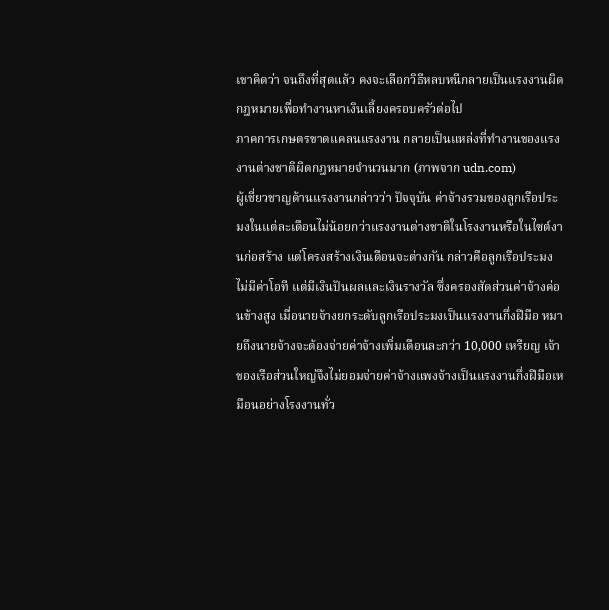เขาคิดว่า จนถึงที่สุดแล้ว คงจะเลือกวิธีหลบหนีกลายเป็นแรงงานผิดกฎหมายเพื่อทำงานหาเงินเลี้ยงครอบครัวต่อไป
ภาคการเกษตรขาดแคลนแรงงาน กลายเป็นแหล่งที่ทำงานของแรงงานต่างชาติผิดกฎหมายจำนวนมาก (ภาพจาก udn.com)
ผู้เชี่ยวชาญด้านแรงงานกล่าวว่า ปัจจุบัน ค่าจ้างรวมของลูกเรือประมงในแต่ละเดือนไม่น้อยกว่าแรงงานต่างชาติในโรงงานหรือในไซต์งานก่อสร้าง แต่โครงสร้างเงินเดือนจะต่างกัน กล่าวคือลูกเรือประมงไม่มีค่าโอที แต่มีเงินปันผลและเงินรางวัล ซึ่งครองสัดส่วนค่าจ้างค่อนข้างสูง เมื่อนายจ้างยกระดับลูกเรือประมงเป็นแรงงานกึ่งฝีมือ หมายถึงนายจ้างจะต้องจ่ายค่าจ้างเพิ่มเดือนละกว่า 10,000 เหรียญ เจ้าของเรือส่วนใหญ่จึงไม่ยอมจ่ายค่าจ้างแพงจ้างเป็นแรงงานกึ่งฝีมือเหมือนอย่างโรงงานทั่ว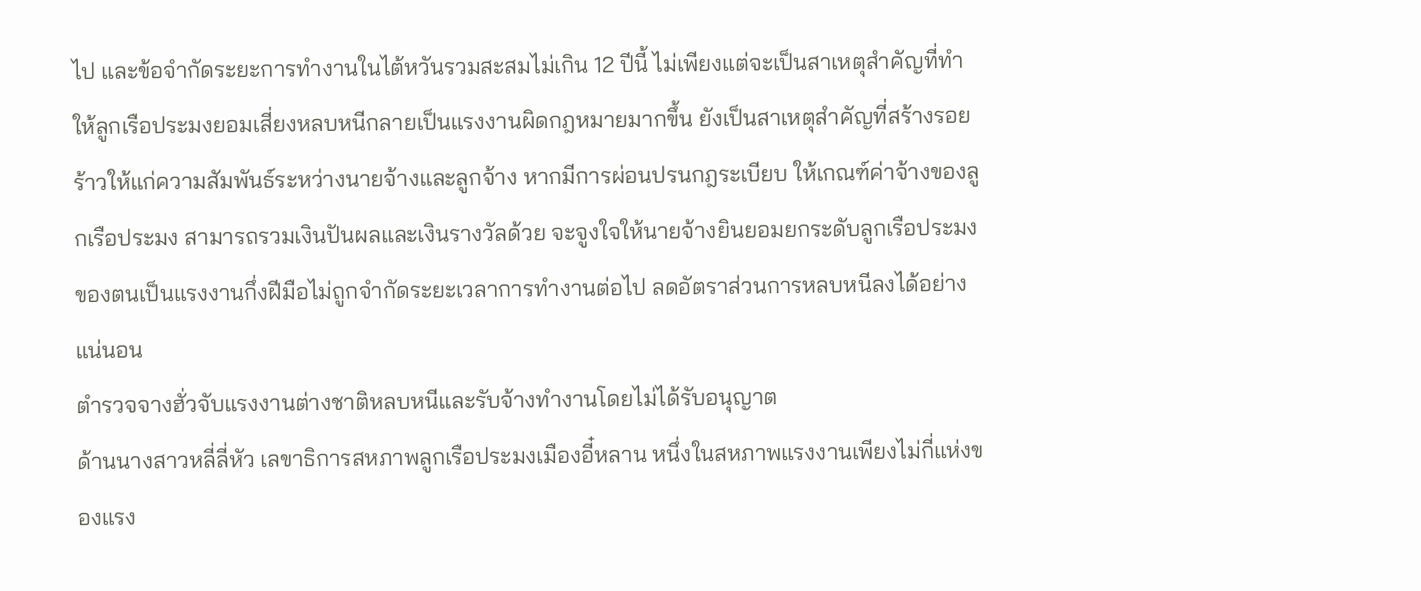ไป และข้อจำกัดระยะการทำงานในไต้หวันรวมสะสมไม่เกิน 12 ปีนี้ ไม่เพียงแต่จะเป็นสาเหตุสำคัญที่ทำให้ลูกเรือประมงยอมเสี่ยงหลบหนีกลายเป็นแรงงานผิดกฎหมายมากขึ้น ยังเป็นสาเหตุสำคัญที่สร้างรอยร้าวให้แก่ความสัมพันธ์ระหว่างนายจ้างและลูกจ้าง หากมีการผ่อนปรนกฎระเบียบ ให้เกณฑ์ค่าจ้างของลูกเรือประมง สามารถรวมเงินปันผลและเงินรางวัลด้วย จะจูงใจให้นายจ้างยินยอมยกระดับลูกเรือประมงของตนเป็นแรงงานกึ่งฝีมือไม่ถูกจำกัดระยะเวลาการทำงานต่อไป ลดอัตราส่วนการหลบหนีลงได้อย่างแน่นอน
ตำรวจจางฮั่วจับแรงงานต่างชาติหลบหนีและรับจ้างทำงานโดยไม่ได้รับอนุญาต
ด้านนางสาวหลี่ลี่หัว เลขาธิการสหภาพลูกเรือประมงเมืองอี๋หลาน หนึ่งในสหภาพแรงงานเพียงไม่กี่แห่งของแรง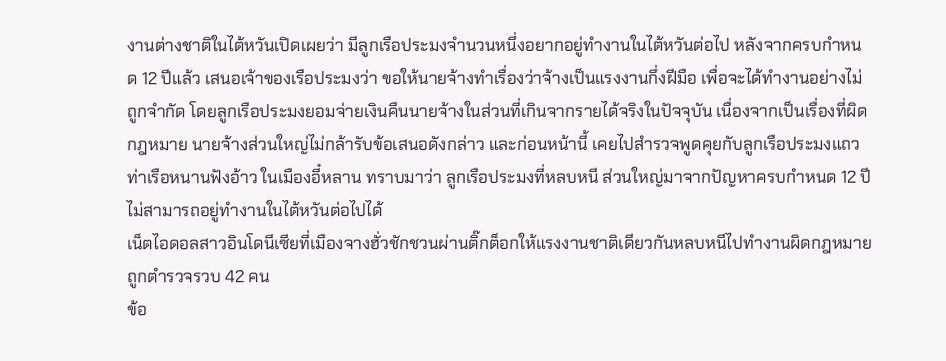งานต่างชาติในไต้หวันเปิดเผยว่า มีลูกเรือประมงจำนวนหนึ่งอยากอยู่ทำงานในไต้หวันต่อไป หลังจากครบกำหนด 12 ปีแล้ว เสนอเจ้าของเรือประมงว่า ขอให้นายจ้างทำเรื่องว่าจ้างเป็นแรงงานกึ่งฝีมือ เพื่อจะได้ทำงานอย่างไม่ถูกจำกัด โดยลูกเรือประมงยอมจ่ายเงินคืนนายจ้างในส่วนที่เกินจากรายได้จริงในปัจจุบัน เนื่องจากเป็นเรื่องที่ผิดกฎหมาย นายจ้างส่วนใหญ่ไม่กล้ารับข้อเสนอดังกล่าว และก่อนหน้านี้ เคยไปสำรวจพูดคุยกับลูกเรือประมงแถวท่าเรือหนานฟังอ้าว ในเมืองอี๋หลาน ทราบมาว่า ลูกเรือประมงที่หลบหนี ส่วนใหญ่มาจากปัญหาครบกำหนด 12 ปี ไม่สามารถอยู่ทำงานในไต้หวันต่อไปได้
เน็ตไอดอลสาวอินโดนีเซียที่เมืองจางฮั่วชักชวนผ่านติ๊กต็อกให้แรงงานชาติเดียวกันหลบหนีไปทำงานผิดกฎหมาย ถูกตำรวจรวบ 42 คน
ข้อ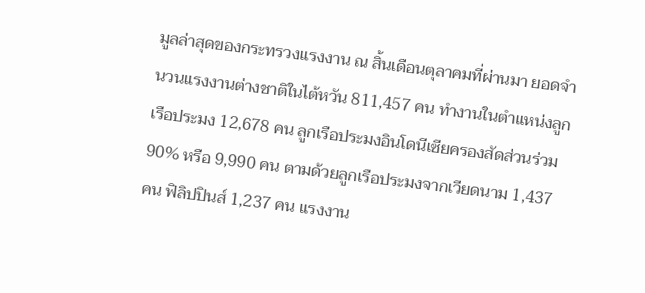มูลล่าสุดของกระทรวงแรงงาน ณ สิ้นเดือนตุลาคมที่ผ่านมา ยอดจำนวนแรงงานต่างชาติในไต้หวัน 811,457 คน ทำงานในตำแหน่งลูกเรือประมง 12,678 คน ลูกเรือประมงอินโดนีเซียครองสัดส่วนร่วม 90% หรือ 9,990 คน ตามด้วยลูกเรือประมงจากเวียดนาม 1,437 คน ฟิลิปปินส์ 1,237 คน แรงงาน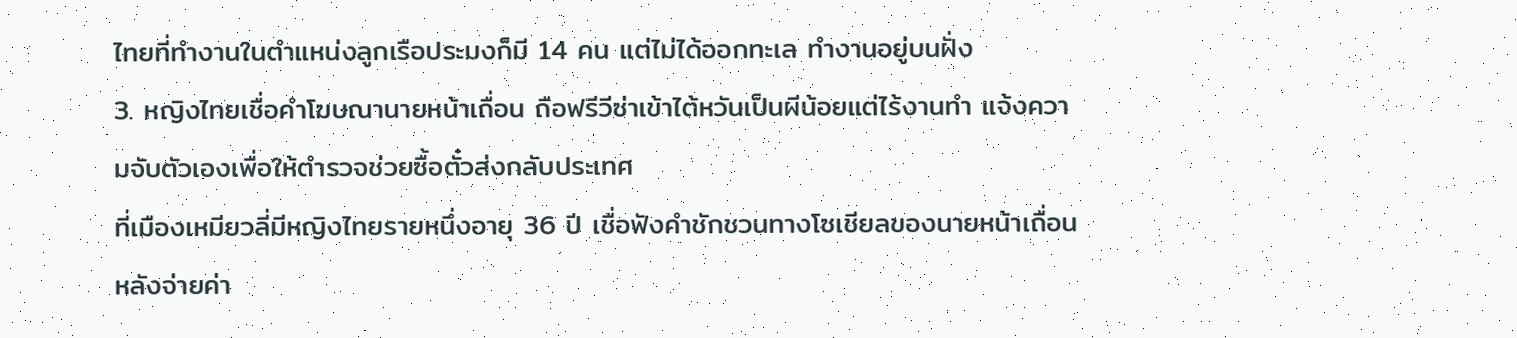ไทยที่ทำงานในตำแหน่งลูกเรือประมงก็มี 14 คน แต่ไม่ได้ออกทะเล ทำงานอยู่บนฝั่ง
3. หญิงไทยเชื่อคำโฆษณานายหน้าเถื่อน ถือฟรีวีซ่าเข้าไต้หวันเป็นผีน้อยแต่ไร้งานทำ แจ้งความจับตัวเองเพื่อให้ตำรวจช่วยซื้อตั๋วส่งกลับประเทศ
ที่เมืองเหมียวลี่มีหญิงไทยรายหนึ่งอายุ 36 ปี เชื่อฟังคำชักชวนทางโซเชียลของนายหน้าเถื่อน หลังจ่ายค่า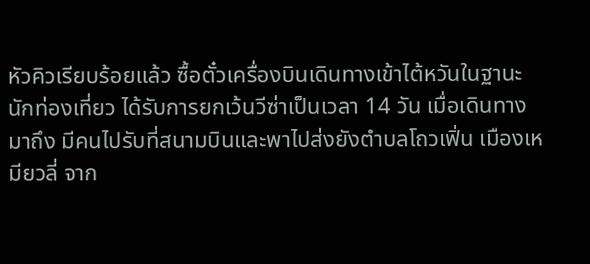หัวคิวเรียบร้อยแล้ว ซื้อตั๋วเครื่องบินเดินทางเข้าไต้หวันในฐานะนักท่องเที่ยว ได้รับการยกเว้นวีซ่าเป็นเวลา 14 วัน เมื่อเดินทางมาถึง มีคนไปรับที่สนามบินและพาไปส่งยังตำบลโถวเฟิ่น เมืองเหมียวลี่ จาก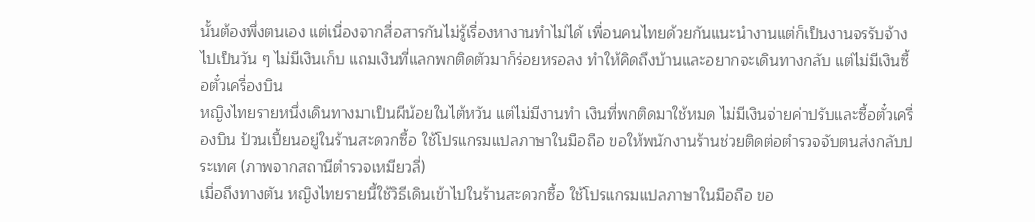นั้นต้องพึ่งตนเอง แต่เนื่องจากสื่อสารกันไม่รู้เรื่องหางานทำไม่ได้ เพื่อนคนไทยด้วยกันแนะนำงานแต่ก็เป็นงานจรรับจ้างไปเป็นวัน ๆ ไม่มีเงินเก็บ แถมเงินที่แลกพกติดตัวมาก็ร่อยหรอลง ทำให้คิดถึงบ้านและอยากจะเดินทางกลับ แต่ไม่มีเงินซื้อตั๋วเครื่องบิน
หญิงไทยรายหนึ่งเดินทางมาเป็นผีน้อยในไต้หวัน แต่ไม่มีงานทำ เงินที่พกติดมาใช้หมด ไม่มีเงินจ่ายค่าปรับและซื้อตั๋วเครื่องบิน ป้วนเปี้ยนอยู่ในร้านสะดวกซื้อ ใช้โปรแกรมแปลภาษาในมือถือ ขอให้พนักงานร้านช่วยติดต่อตำรวจจับตนส่งกลับประเทศ (ภาพจากสถานีตำรวจเหมียวลี่)
เมื่อถึงทางตัน หญิงไทยรายนี้ใช้วิธีเดินเข้าไปในร้านสะดวกซื้อ ใช้โปรแกรมแปลภาษาในมือถือ ขอ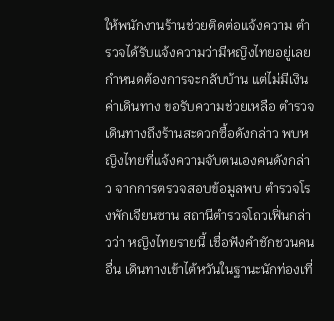ให้พนักงานร้านช่วยติดต่อแจ้งความ ตำรวจได้รับแจ้งความว่ามีหญิงไทยอยู่เลยกำหนดต้องการจะกลับบ้าน แต่ไม่มีเงินค่าเดินทาง ขอรับความช่วยเหลือ ตำรวจเดินทางถึงร้านสะดวกซื้อดังกล่าว พบหญิงไทยที่แจ้งความจับตนเองคนดังกล่าว จากการตรวจสอบข้อมูลพบ ตำรวจโรงพักเจียนซาน สถานีตำรวจโถวเฟิ่นกล่าวว่า หญิงไทยรายนี้ เชื่อฟังคำชักชวนคนอื่น เดินทางเข้าไต้หวันในฐานะนักท่องเที่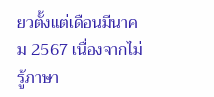ยวตั้งแต่เดือนมีนาคม 2567 เนื่องจากไม่รู้ภาษา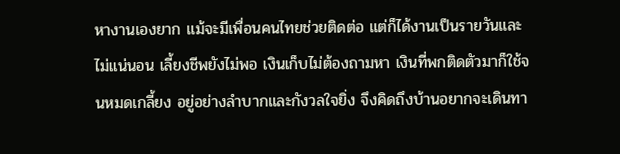หางานเองยาก แม้จะมีเพื่อนคนไทยช่วยติดต่อ แต่ก็ได้งานเป็นรายวันและไม่แน่นอน เลี้ยงชีพยังไม่พอ เงินเก็บไม่ต้องถามหา เงินที่พกติดตัวมาก็ใช้จนหมดเกลี้ยง อยู่อย่างลำบากและกังวลใจยิ่ง จึงคิดถึงบ้านอยากจะเดินทา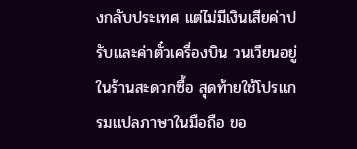งกลับประเทศ แต่ไม่มีเงินเสียค่าปรับและค่าตั๋วเครื่องบิน วนเวียนอยู่ในร้านสะดวกซื้อ สุดท้ายใช้โปรแกรมแปลภาษาในมือถือ ขอ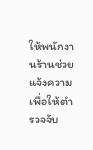ให้พนักงานร้านช่วยแจ้งความ เพื่อให้ตำรวจจับ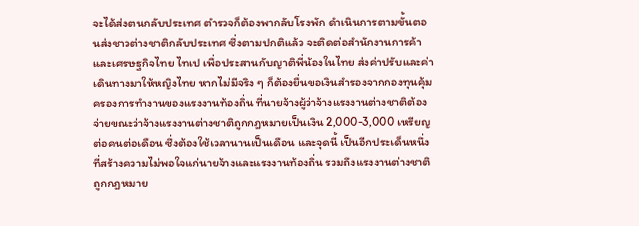จะได้ส่งตนกลับประเทศ ตำรวจก็ต้องพากลับโรงพัก ดำเนินการตามขั้นตอนส่งชาวต่างชาติกลับประเทศ ซึ่งตามปกติแล้ว จะติดต่อสำนักงานการค้าและเศรษฐกิจไทย ไทเป เพื่อประสานกับญาติพี่น้องในไทย ส่งค่าปรับและค่าเดินทางมาให้หญิงไทย หากไม่มีจริง ๆ ก็ต้องยื่นขอเงินสำรองจากกองทุนคุ้มครองการทำงานของแรงงานท้องถิ่น ที่นายจ้างผู้ว่าจ้างแรงงานต่างชาติต้องจ่ายขณะว่าจ้างแรงงานต่างชาติถูกกฎหมายเป็นเงิน 2,000-3,000 เหรียญต่อคนต่อเดือน ซึ่งต้องใช้เวลานานเป็นเดือน และจุดนี้ เป็นอีกประเด็นหนึ่งที่สร้างความไม่พอใจแก่นายจ้างและแรงงานท้องถิ่น รวมถึงแรงงานต่างชาติถูกกฎหมาย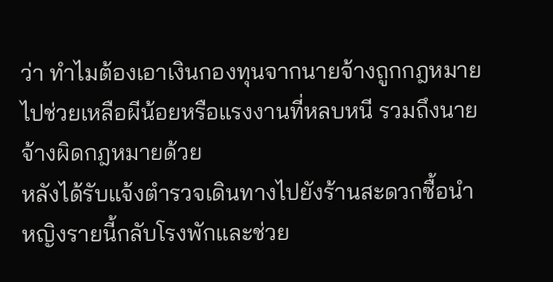ว่า ทำไมต้องเอาเงินกองทุนจากนายจ้างถูกกฎหมาย ไปช่วยเหลือผีน้อยหรือแรงงานที่หลบหนี รวมถึงนายจ้างผิดกฎหมายด้วย
หลังได้รับแจ้งตำรวจเดินทางไปยังร้านสะดวกซื้อนำหญิงรายนี้กลับโรงพักและช่วย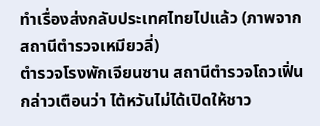ทำเรื่องส่งกลับประเทศไทยไปแล้ว (ภาพจากสถานีตำรวจเหมียวลี่)
ตำรวจโรงพักเจียนซาน สถานีตำรวจโถวเฟิ่นกล่าวเตือนว่า ไต้หวันไม่ได้เปิดให้ชาว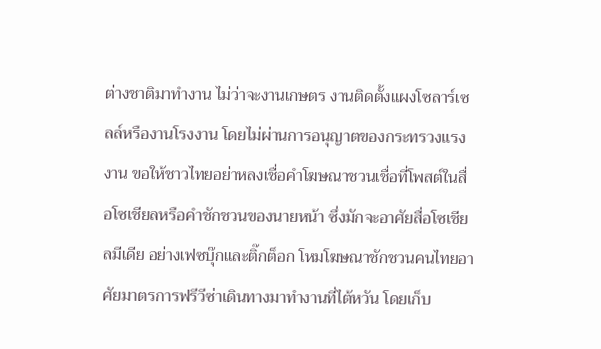ต่างชาติมาทำงาน ไม่ว่าจะงานเกษตร งานติดตั้งแผงโซลาร์เซลล์หรืองานโรงงาน โดยไม่ผ่านการอนุญาตของกระทรวงแรงงาน ขอให้ชาวไทยอย่าหลงเชื่อคำโฆษณาชวนเชื่อที่โพสต์ในสื่อโซเชียลหรือคำชักชวนของนายหน้า ซึ่งมักจะอาศัยสื่อโซเชียลมีเดีย อย่างเฟซบุ๊กและติ๊กต็อก โหมโฆษณาชักชวนคนไทยอาศัยมาตรการฟรีวีซ่าเดินทางมาทำงานที่ไต้หวัน โดยเก็บ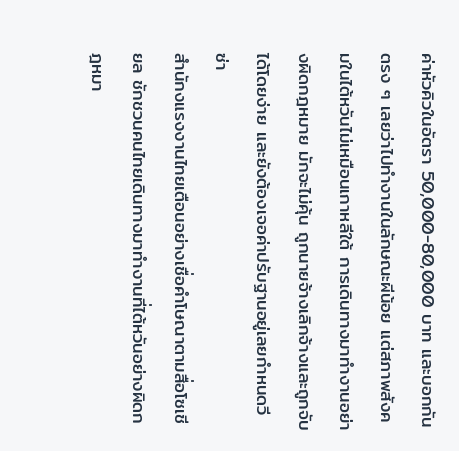ค่าหัวคิวในอัตรา 50,000-80,000 บาท และบอกกันตรง ๆ เลยว่าไปทำงานในลักษณะผีน้อย แต่สภาพสังคมในไต้หวันไม่เหมือนเกาหลีใต้ การเดินทางมาทำงานอย่างผิดกฎหมาย มักจะไม่คุ้น ถูกนายจ้างเลิกจ้างและถูกจับได้โดยง่าย และยังต้องเจอค่าปรับฐานอยู่เลยกำหนดวีซ่า
สำนักงแรงงานไทยเตือนอย่างเชื่อคำโษณาตามสื่อโซเชียล ชักชวนคนไทยเดินทางมาทำงานที่ไต้หวันอย่างผิดกฎหมา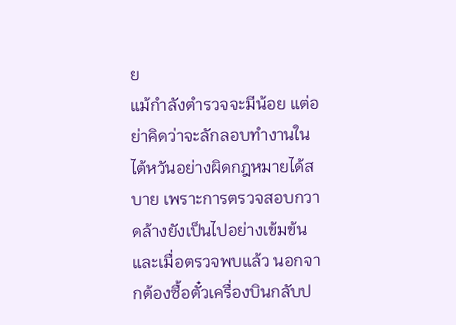ย
แม้กำลังตำรวจจะมีน้อย แต่อย่าคิดว่าจะลักลอบทำงานในไต้หวันอย่างผิดกฎหมายได้สบาย เพราะการตรวจสอบกวาดล้างยังเป็นไปอย่างเข้มข้น และเมื่อตรวจพบแล้ว นอกจากต้องซื้อตั๋วเครื่องบินกลับป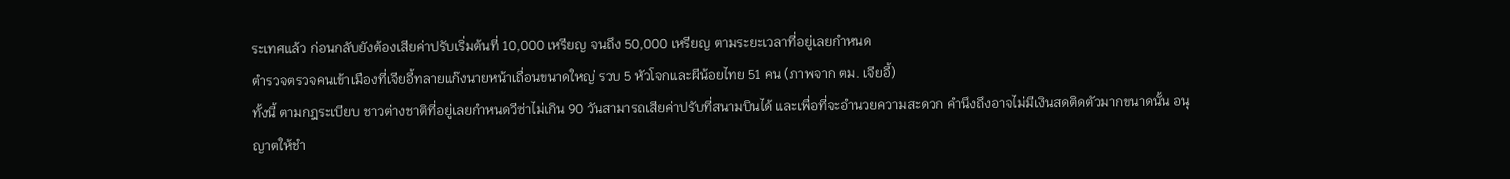ระเทศแล้ว ก่อนกลับยังต้องเสียค่าปรับเริ่มต้นที่ 10,000 เหรียญ จนถึง 50,000 เหรียญ ตามระยะเวลาที่อยู่เลยกำหนด
ตำรวจตรวจคนเข้าเมืองที่เจียอี้ทลายแก๊งนายหน้าเถื่อนขนาดใหญ่ รวบ 5 หัวโจกและผีน้อยไทย 51 คน (ภาพจาก ตม. เจียอี้)
ทั้งนี้ ตามกฎระเบียบ ชาวต่างชาติที่อยู่เลยกำหนดวีซ่าไม่เกิน 90 วันสามารถเสียค่าปรับที่สนามบินได้ และเพื่อที่จะอำนวยความสะดวก คำนึงถึงอาจไม่มีเงินสดติดตัวมากขนาดนั้น อนุญาตให้ชำ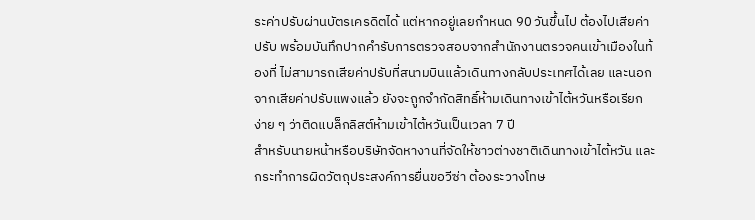ระค่าปรับผ่านบัตรเครดิตได้ แต่หากอยู่เลยกำหนด 90 วันขึ้นไป ต้องไปเสียค่าปรับ พร้อมบันทึกปากคำรับการตรวจสอบจากสำนักงานตรวจคนเข้าเมืองในท้องที่ ไม่สามารถเสียค่าปรับที่สนามบินแล้วเดินทางกลับประเทศได้เลย และนอกจากเสียค่าปรับแพงแล้ว ยังจะถูกจำกัดสิทธิ์ห้ามเดินทางเข้าไต้หวันหรือเรียกง่าย ๆ ว่าติดแบล็กลิสต์ห้ามเข้าไต้หวันเป็นเวลา 7 ปี
สำหรับนายหน้าหรือบริษัทจัดหางานที่จัดให้ชาวต่างชาติเดินทางเข้าไต้หวัน และกระทำการผิดวัตถุประสงค์การยื่นขอวีซ่า ต้องระวางโทษ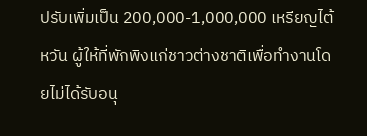ปรับเพิ่มเป็น 200,000-1,000,000 เหรียญไต้หวัน ผู้ให้ที่พักพิงแก่ชาวต่างชาติเพื่อทำงานโดยไม่ได้รับอนุ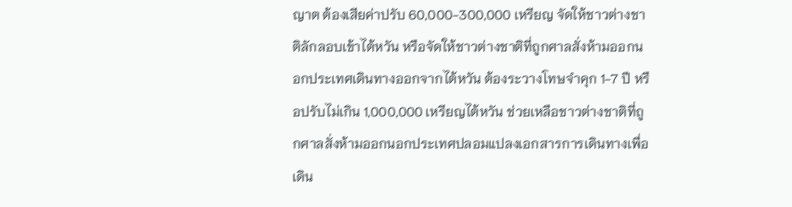ญาต ต้องเสียค่าปรับ 60,000-300,000 เหรียญ จัดให้ชาวต่างชาติลักลอบเข้าไต้หวัน หรือจัดให้ชาวต่างชาติที่ถูกศาลสั่งห้ามออกนอกประเทศเดินทางออกจากไต้หวัน ต้องระวางโทษจำคุก 1-7 ปี หรือปรับไม่เกิน 1,000,000 เหรียญไต้หวัน ช่วยเหลือชาวต่างชาติที่ถูกศาลสั่งห้ามออกนอกประเทศปลอมแปลงเอกสารการเดินทางเพื่อเดิน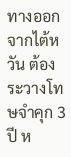ทางออกจากไต้หวัน ต้องระวางโทษจำคุก 3 ปี ห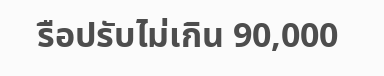รือปรับไม่เกิน 90,000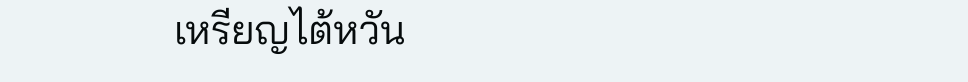เหรียญไต้หวัน